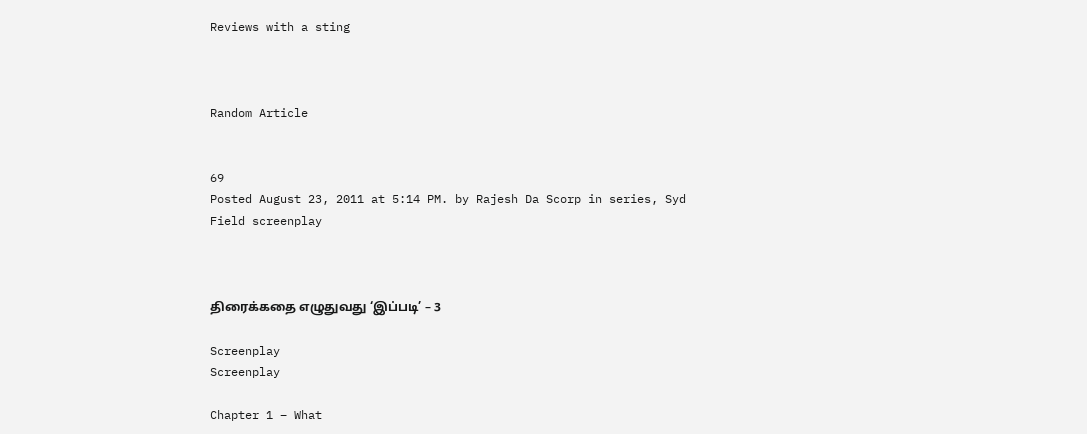Reviews with a sting



Random Article


69
Posted August 23, 2011 at 5:14 PM. by Rajesh Da Scorp in series, Syd Field screenplay



திரைக்கதை எழுதுவது ‘இப்படி’ – 3

Screenplay
Screenplay

Chapter 1 – What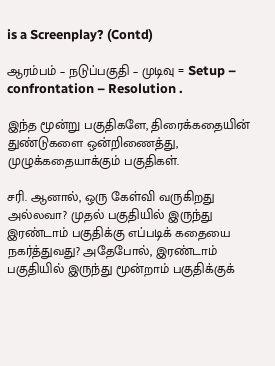is a Screenplay? (Contd)

ஆரம்பம் – நடுப்பகுதி – முடிவு = Setup – confrontation – Resolution .

இந்த மூன்று பகுதிகளே, திரைக்கதையின் துண்டுகளை ஒன்றிணைத்து, முழுக்கதையாக்கும் பகுதிகள்.

சரி. ஆனால், ஒரு கேள்வி வருகிறது அல்லவா? முதல் பகுதியில் இருந்து இரண்டாம் பகுதிக்கு எப்படிக் கதையை நகர்த்துவது? அதேபோல், இரண்டாம் பகுதியில் இருந்து மூன்றாம் பகுதிக்குக்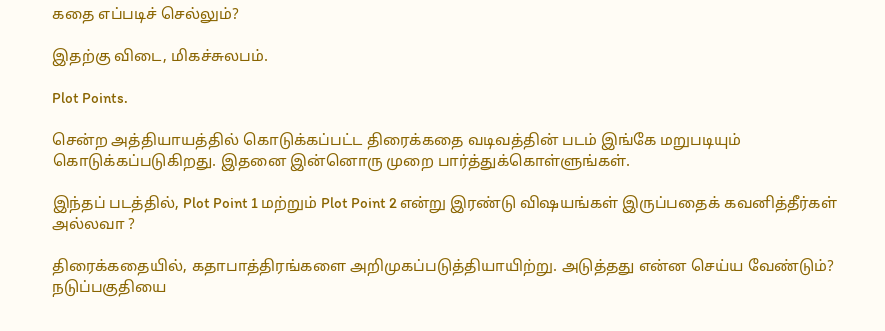கதை எப்படிச் செல்லும்?

இதற்கு விடை, மிகச்சுலபம்.

Plot Points.

சென்ற அத்தியாயத்தில் கொடுக்கப்பட்ட திரைக்கதை வடிவத்தின் படம் இங்கே மறுபடியும் கொடுக்கப்படுகிறது. இதனை இன்னொரு முறை பார்த்துக்கொள்ளுங்கள்.

இந்தப் படத்தில், Plot Point 1 மற்றும் Plot Point 2 என்று இரண்டு விஷயங்கள் இருப்பதைக் கவனித்தீர்கள் அல்லவா ?

திரைக்கதையில், கதாபாத்திரங்களை அறிமுகப்படுத்தியாயிற்று. அடுத்தது என்ன செய்ய வேண்டும்? நடுப்பகுதியை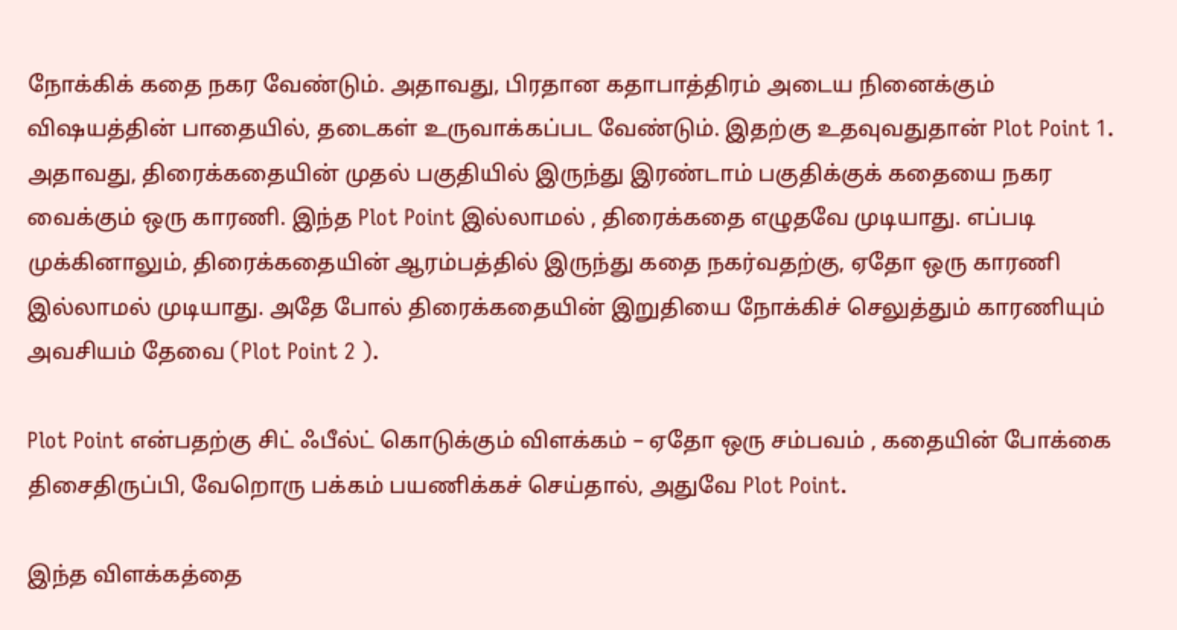நோக்கிக் கதை நகர வேண்டும். அதாவது, பிரதான கதாபாத்திரம் அடைய நினைக்கும் விஷயத்தின் பாதையில், தடைகள் உருவாக்கப்பட வேண்டும். இதற்கு உதவுவதுதான் Plot Point 1. அதாவது, திரைக்கதையின் முதல் பகுதியில் இருந்து இரண்டாம் பகுதிக்குக் கதையை நகர வைக்கும் ஒரு காரணி. இந்த Plot Point இல்லாமல் , திரைக்கதை எழுதவே முடியாது. எப்படி முக்கினாலும், திரைக்கதையின் ஆரம்பத்தில் இருந்து கதை நகர்வதற்கு, ஏதோ ஒரு காரணி இல்லாமல் முடியாது. அதே போல் திரைக்கதையின் இறுதியை நோக்கிச் செலுத்தும் காரணியும் அவசியம் தேவை (Plot Point 2 ).

Plot Point என்பதற்கு சிட் ஃபீல்ட் கொடுக்கும் விளக்கம் – ஏதோ ஒரு சம்பவம் , கதையின் போக்கை திசைதிருப்பி, வேறொரு பக்கம் பயணிக்கச் செய்தால், அதுவே Plot Point.

இந்த விளக்கத்தை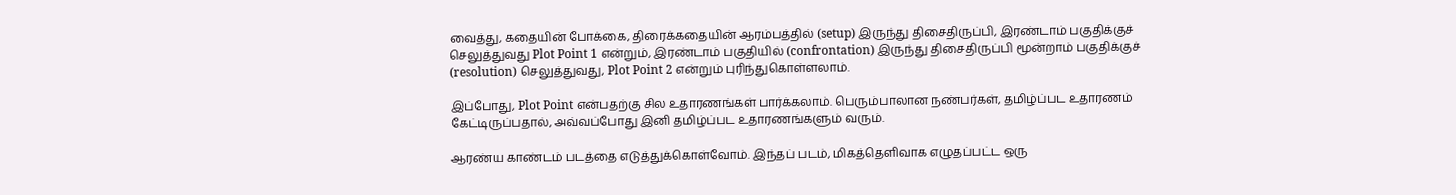வைத்து, கதையின் போக்கை, திரைக்கதையின் ஆரம்பத்தில் (setup) இருந்து திசைதிருப்பி, இரண்டாம் பகுதிக்குச் செலுத்துவது Plot Point 1 என்றும், இரண்டாம் பகுதியில் (confrontation) இருந்து திசைதிருப்பி மூன்றாம் பகுதிக்குச் (resolution) செலுத்துவது, Plot Point 2 என்றும் புரிந்துகொள்ளலாம்.

இப்போது, Plot Point என்பதற்கு சில உதாரணங்கள் பார்க்கலாம். பெரும்பாலான நண்பர்கள், தமிழ்ப்பட உதாரணம் கேட்டிருப்பதால், அவ்வப்போது இனி தமிழ்ப்பட உதாரணங்களும் வரும்.

ஆரண்ய காண்டம் படத்தை எடுத்துக்கொள்வோம். இந்தப் படம், மிகத்தெளிவாக எழுதப்பட்ட ஒரு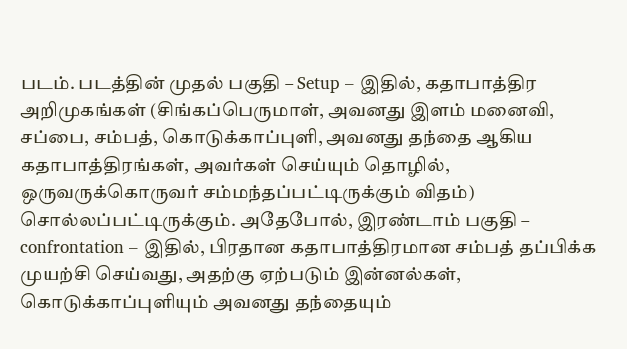படம். படத்தின் முதல் பகுதி – Setup – இதில், கதாபாத்திர அறிமுகங்கள் (சிங்கப்பெருமாள், அவனது இளம் மனைவி, சப்பை, சம்பத், கொடுக்காப்புளி, அவனது தந்தை ஆகிய கதாபாத்திரங்கள், அவர்கள் செய்யும் தொழில், ஒருவருக்கொருவர் சம்மந்தப்பட்டிருக்கும் விதம்) சொல்லப்பட்டிருக்கும். அதேபோல், இரண்டாம் பகுதி – confrontation – இதில், பிரதான கதாபாத்திரமான சம்பத் தப்பிக்க முயற்சி செய்வது, அதற்கு ஏற்படும் இன்னல்கள், கொடுக்காப்புளியும் அவனது தந்தையும்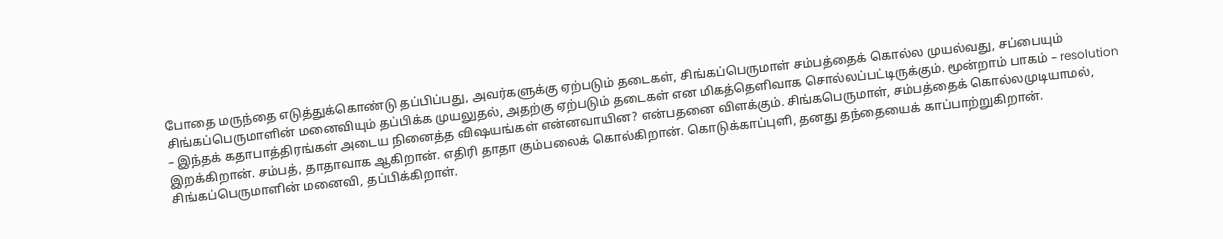போதை மருந்தை எடுத்துக்கொண்டு தப்பிப்பது, அவர்களுக்கு ஏற்படும் தடைகள், சிங்கப்பெருமாள் சம்பத்தைக் கொல்ல முயல்வது, சப்பையும் சிங்கப்பெருமாளின் மனைவியும் தப்பிக்க முயலுதல், அதற்கு ஏற்படும் தடைகள் என மிகத்தெளிவாக சொல்லப்பட்டிருக்கும். மூன்றாம் பாகம் – resolution – இந்தக் கதாபாத்திரங்கள் அடைய நினைத்த விஷயங்கள் என்னவாயின? என்பதனை விளக்கும். சிங்கபெருமாள், சம்பத்தைக் கொல்லமுடியாமல், இறக்கிறான். சம்பத், தாதாவாக ஆகிறான். எதிரி தாதா கும்பலைக் கொல்கிறான். கொடுக்காப்புளி, தனது தந்தையைக் காப்பாற்றுகிறான். சிங்கப்பெருமாளின் மனைவி, தப்பிக்கிறாள்.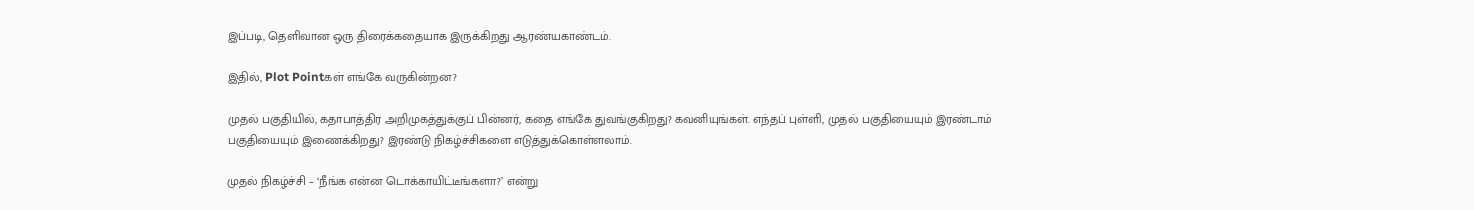இப்படி, தெளிவான ஒரு திரைக்கதையாக இருக்கிறது ஆரண்யகாண்டம்.

இதில், Plot Pointகள் எங்கே வருகின்றன?

முதல் பகுதியில், கதாபாத்திர அறிமுகத்துக்குப் பின்னர், கதை எங்கே துவங்குகிறது? கவனியுங்கள். எந்தப் புள்ளி, முதல் பகுதியையும் இரண்டாம் பகுதியையும் இணைக்கிறது? இரண்டு நிகழ்ச்சிகளை எடுத்துக்கொள்ளலாம்.

முதல் நிகழ்ச்சி – ‘நீங்க என்ன டொக்காயிட்டீங்களா?’ என்று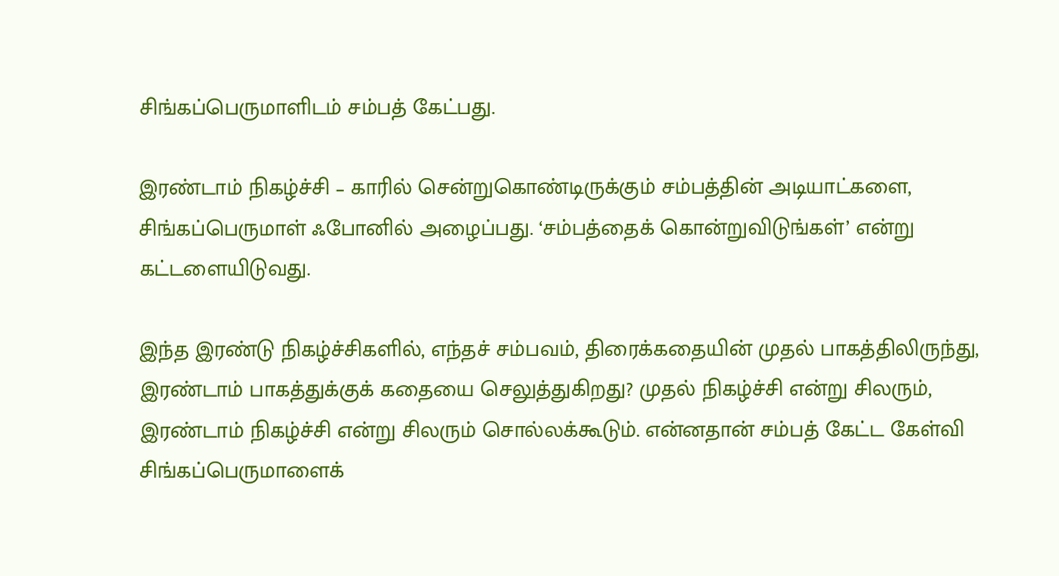சிங்கப்பெருமாளிடம் சம்பத் கேட்பது.

இரண்டாம் நிகழ்ச்சி – காரில் சென்றுகொண்டிருக்கும் சம்பத்தின் அடியாட்களை, சிங்கப்பெருமாள் ஃபோனில் அழைப்பது. ‘சம்பத்தைக் கொன்றுவிடுங்கள்’ என்று கட்டளையிடுவது.

இந்த இரண்டு நிகழ்ச்சிகளில், எந்தச் சம்பவம், திரைக்கதையின் முதல் பாகத்திலிருந்து, இரண்டாம் பாகத்துக்குக் கதையை செலுத்துகிறது? முதல் நிகழ்ச்சி என்று சிலரும், இரண்டாம் நிகழ்ச்சி என்று சிலரும் சொல்லக்கூடும். என்னதான் சம்பத் கேட்ட கேள்வி சிங்கப்பெருமாளைக்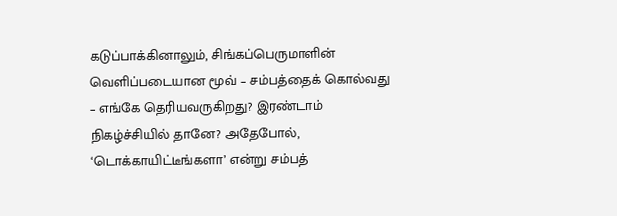கடுப்பாக்கினாலும், சிங்கப்பெருமாளின் வெளிப்படையான மூவ் – சம்பத்தைக் கொல்வது – எங்கே தெரியவருகிறது? இரண்டாம் நிகழ்ச்சியில் தானே? அதேபோல், ‘டொக்காயிட்டீங்களா’ என்று சம்பத்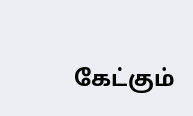கேட்கும்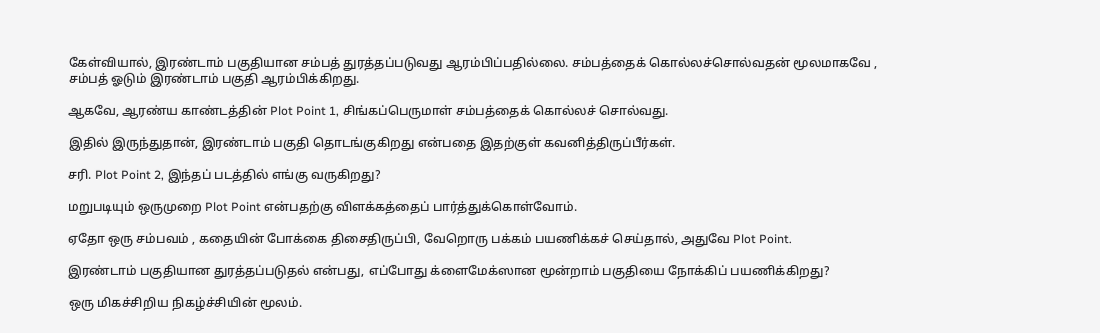கேள்வியால், இரண்டாம் பகுதியான சம்பத் துரத்தப்படுவது ஆரம்பிப்பதில்லை. சம்பத்தைக் கொல்லச்சொல்வதன் மூலமாகவே , சம்பத் ஓடும் இரண்டாம் பகுதி ஆரம்பிக்கிறது.

ஆகவே, ஆரண்ய காண்டத்தின் Plot Point 1, சிங்கப்பெருமாள் சம்பத்தைக் கொல்லச் சொல்வது.

இதில் இருந்துதான், இரண்டாம் பகுதி தொடங்குகிறது என்பதை இதற்குள் கவனித்திருப்பீர்கள்.

சரி. Plot Point 2, இந்தப் படத்தில் எங்கு வருகிறது?

மறுபடியும் ஒருமுறை Plot Point என்பதற்கு விளக்கத்தைப் பார்த்துக்கொள்வோம்.

ஏதோ ஒரு சம்பவம் , கதையின் போக்கை திசைதிருப்பி, வேறொரு பக்கம் பயணிக்கச் செய்தால், அதுவே Plot Point.

இரண்டாம் பகுதியான துரத்தப்படுதல் என்பது, எப்போது க்ளைமேக்ஸான மூன்றாம் பகுதியை நோக்கிப் பயணிக்கிறது?

ஒரு மிகச்சிறிய நிகழ்ச்சியின் மூலம்.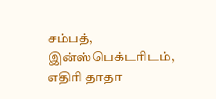சம்பத், இன்ஸ்பெக்டரிடம், எதிரி தாதா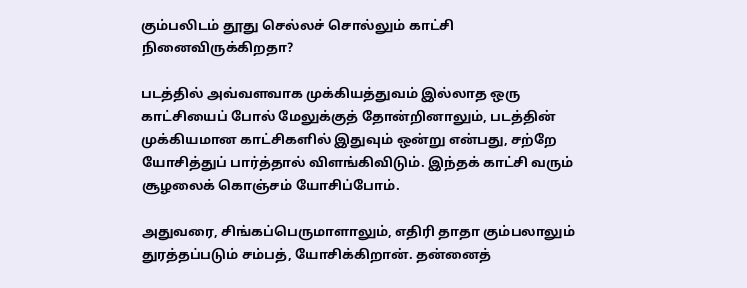கும்பலிடம் தூது செல்லச் சொல்லும் காட்சி நினைவிருக்கிறதா?

படத்தில் அவ்வளவாக முக்கியத்துவம் இல்லாத ஒரு காட்சியைப் போல் மேலுக்குத் தோன்றினாலும், படத்தின் முக்கியமான காட்சிகளில் இதுவும் ஒன்று என்பது, சற்றே யோசித்துப் பார்த்தால் விளங்கிவிடும். இந்தக் காட்சி வரும் சூழலைக் கொஞ்சம் யோசிப்போம்.

அதுவரை, சிங்கப்பெருமாளாலும், எதிரி தாதா கும்பலாலும் துரத்தப்படும் சம்பத், யோசிக்கிறான். தன்னைத்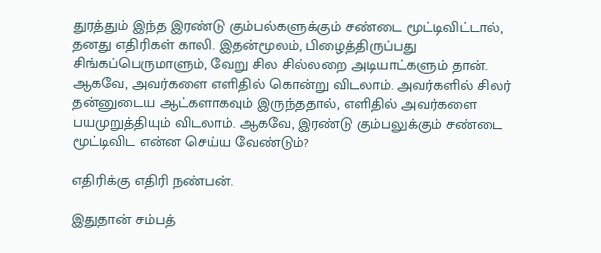துரத்தும் இந்த இரண்டு கும்பல்களுக்கும் சண்டை மூட்டிவிட்டால், தனது எதிரிகள் காலி. இதன்மூலம், பிழைத்திருப்பது சிங்கப்பெருமாளும், வேறு சில சில்லறை அடியாட்களும் தான். ஆகவே, அவர்களை எளிதில் கொன்று விடலாம். அவர்களில் சிலர் தன்னுடைய ஆட்களாகவும் இருந்ததால், எளிதில் அவர்களை பயமுறுத்தியும் விடலாம். ஆகவே, இரண்டு கும்பலுக்கும் சண்டை மூட்டிவிட என்ன செய்ய வேண்டும்?

எதிரிக்கு எதிரி நண்பன்.

இதுதான் சம்பத்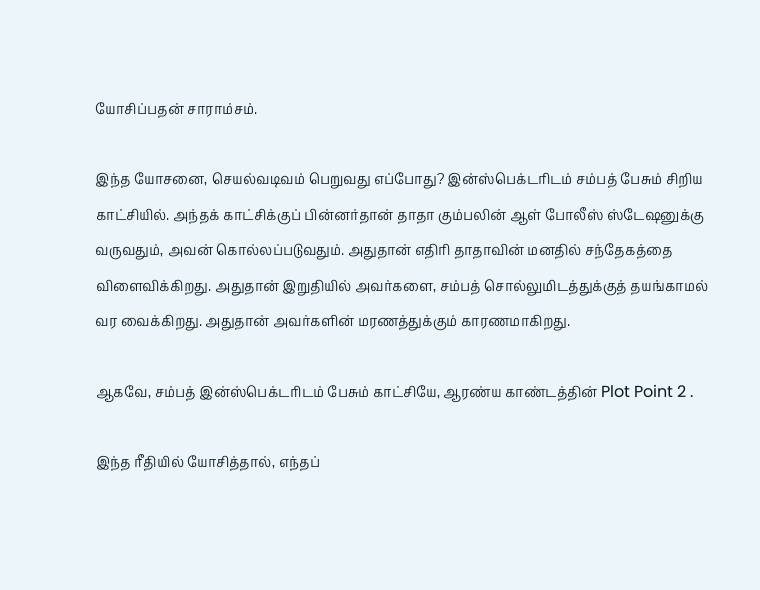யோசிப்பதன் சாராம்சம்.

இந்த யோசனை, செயல்வடிவம் பெறுவது எப்போது? இன்ஸ்பெக்டரிடம் சம்பத் பேசும் சிறிய காட்சியில். அந்தக் காட்சிக்குப் பின்னர்தான் தாதா கும்பலின் ஆள் போலீஸ் ஸ்டேஷனுக்கு வருவதும், அவன் கொல்லப்படுவதும். அதுதான் எதிரி தாதாவின் மனதில் சந்தேகத்தை விளைவிக்கிறது. அதுதான் இறுதியில் அவர்களை, சம்பத் சொல்லுமிடத்துக்குத் தயங்காமல் வர வைக்கிறது. அதுதான் அவர்களின் மரணத்துக்கும் காரணமாகிறது.

ஆகவே, சம்பத் இன்ஸ்பெக்டரிடம் பேசும் காட்சியே, ஆரண்ய காண்டத்தின் Plot Point 2 .

இந்த ரீதியில் யோசித்தால், எந்தப்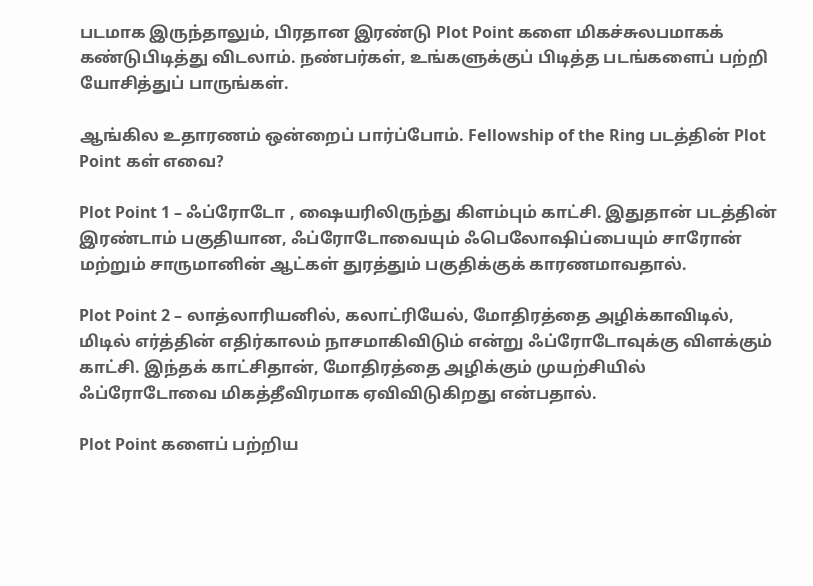படமாக இருந்தாலும், பிரதான இரண்டு Plot Point களை மிகச்சுலபமாகக் கண்டுபிடித்து விடலாம். நண்பர்கள், உங்களுக்குப் பிடித்த படங்களைப் பற்றி யோசித்துப் பாருங்கள்.

ஆங்கில உதாரணம் ஒன்றைப் பார்ப்போம். Fellowship of the Ring படத்தின் Plot Point கள் எவை?

Plot Point 1 – ஃப்ரோடோ , ஷையரிலிருந்து கிளம்பும் காட்சி. இதுதான் படத்தின் இரண்டாம் பகுதியான, ஃப்ரோடோவையும் ஃபெலோஷிப்பையும் சாரோன் மற்றும் சாருமானின் ஆட்கள் துரத்தும் பகுதிக்குக் காரணமாவதால்.

Plot Point 2 – லாத்லாரியனில், கலாட்ரியேல், மோதிரத்தை அழிக்காவிடில், மிடில் எர்த்தின் எதிர்காலம் நாசமாகிவிடும் என்று ஃப்ரோடோவுக்கு விளக்கும் காட்சி. இந்தக் காட்சிதான், மோதிரத்தை அழிக்கும் முயற்சியில் ஃப்ரோடோவை மிகத்தீவிரமாக ஏவிவிடுகிறது என்பதால்.

Plot Point களைப் பற்றிய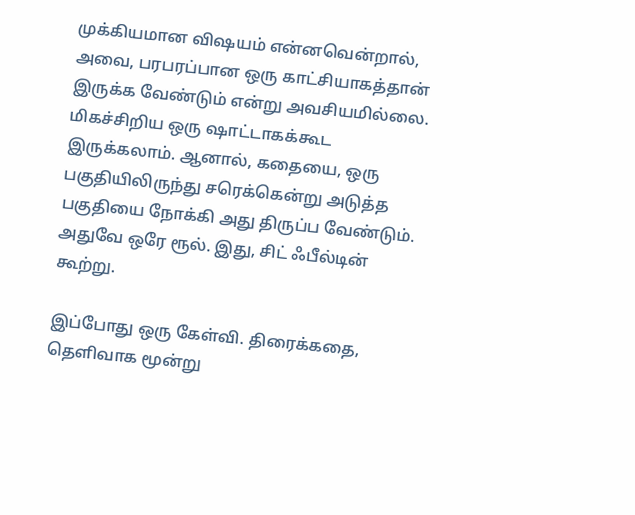முக்கியமான விஷயம் என்னவென்றால், அவை, பரபரப்பான ஒரு காட்சியாகத்தான் இருக்க வேண்டும் என்று அவசியமில்லை. மிகச்சிறிய ஒரு ஷாட்டாகக்கூட இருக்கலாம். ஆனால், கதையை, ஒரு பகுதியிலிருந்து சரெக்கென்று அடுத்த பகுதியை நோக்கி அது திருப்ப வேண்டும். அதுவே ஒரே ரூல். இது, சிட் ஃபீல்டின் கூற்று.

இப்போது ஒரு கேள்வி. திரைக்கதை, தெளிவாக மூன்று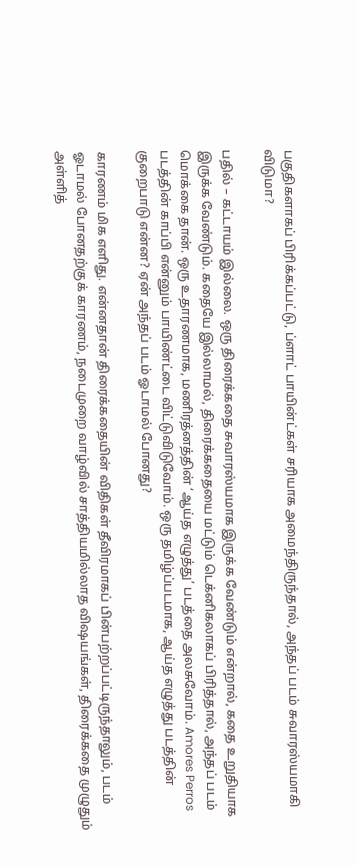பகுதிகளாகப் பிரிக்கப்பட்டு, ப்ளாட் பாயின்ட்கள் சரியாக அமைந்திருந்தால், அந்தப் படம் சுவாரஸ்யமாகி விடுமா?

பதில் – கட்டாயம் இல்லை. ஒரு திரைக்கதை சுவாரஸ்யமாக இருக்க வேண்டும் என்றால், கதை உறுதியாக இருக்க வேண்டும். கதையே இல்லாமல், திரைக்கதையை மட்டும் டெக்னிகலாகப் பிரித்தால், அந்தப் படம் மொக்கை தான். ஒரு உதாரணமாக, மணிரத்னத்தின் ‘ஆய்த எழுத்து’ படத்தை அலசுவோம். Amores Perros படத்தின் காப்பி என்னும் பாயிண்ட்டை விட்டுவிடுவோம். ஒரு தமிழ்ப்படமாக, ஆய்த எழுத்து படத்தின் குறைபாடு என்ன? ஏன் அந்தப் படம் ஓடாமல் போனது?

காரணம் மிக எளிது. என்னதான் திரைக்கதையின் விதிகள் தீவிரமாகப் பின்பற்றப்பட்டிருந்தாலும், படம் ஓடாமல் போனதற்குக் காரணம், நடைமுறை வாழ்வில் சாத்தியமில்லாத விஷயங்கள், திரைக்கதை முழுதும் அள்ளித்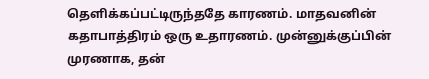தெளிக்கப்பட்டிருந்ததே காரணம். மாதவனின் கதாபாத்திரம் ஒரு உதாரணம். முன்னுக்குப்பின் முரணாக, தன்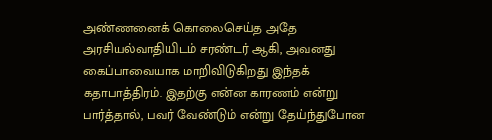அண்ணனைக் கொலைசெய்த அதே அரசியல்வாதியிடம் சரண்டர் ஆகி, அவனது கைப்பாவையாக மாறிவிடுகிறது இந்தக் கதாபாத்திரம். இதற்கு என்ன காரணம் என்று பார்த்தால், பவர் வேண்டும் என்று தேய்ந்துபோன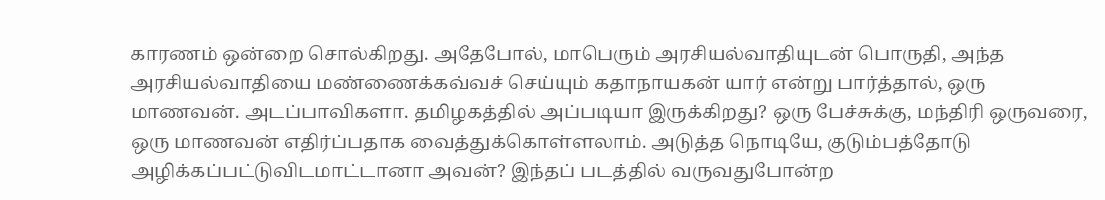காரணம் ஒன்றை சொல்கிறது. அதேபோல், மாபெரும் அரசியல்வாதியுடன் பொருதி, அந்த அரசியல்வாதியை மண்ணைக்கவ்வச் செய்யும் கதாநாயகன் யார் என்று பார்த்தால், ஒரு மாணவன். அடப்பாவிகளா. தமிழகத்தில் அப்படியா இருக்கிறது? ஒரு பேச்சுக்கு, மந்திரி ஒருவரை, ஒரு மாணவன் எதிர்ப்பதாக வைத்துக்கொள்ளலாம். அடுத்த நொடியே, குடும்பத்தோடு அழிக்கப்பட்டுவிடமாட்டானா அவன்? இந்தப் படத்தில் வருவதுபோன்ற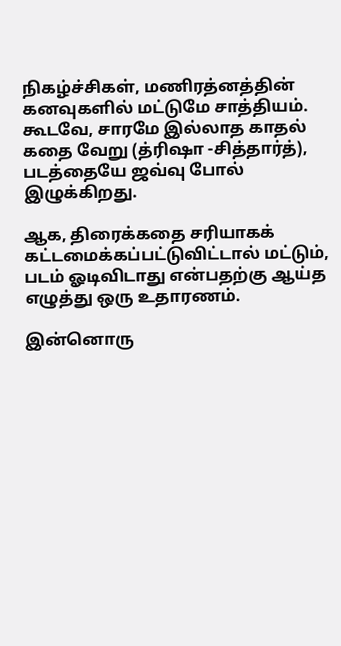நிகழ்ச்சிகள், மணிரத்னத்தின் கனவுகளில் மட்டுமே சாத்தியம். கூடவே, சாரமே இல்லாத காதல் கதை வேறு (த்ரிஷா -சித்தார்த்), படத்தையே ஜவ்வு போல் இழுக்கிறது.

ஆக, திரைக்கதை சரியாகக் கட்டமைக்கப்பட்டுவிட்டால் மட்டும், படம் ஓடிவிடாது என்பதற்கு ஆய்த எழுத்து ஒரு உதாரணம்.

இன்னொரு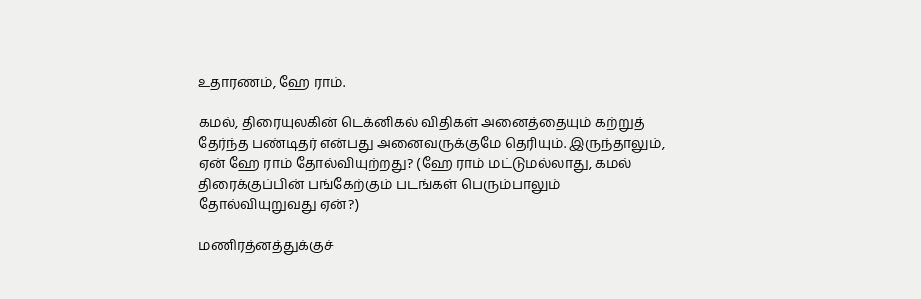உதாரணம், ஹே ராம்.

கமல், திரையுலகின் டெக்னிகல் விதிகள் அனைத்தையும் கற்றுத் தேர்ந்த பண்டிதர் என்பது அனைவருக்குமே தெரியும். இருந்தாலும், ஏன் ஹே ராம் தோல்வியுற்றது? (ஹே ராம் மட்டுமல்லாது, கமல் திரைக்குப்பின் பங்கேற்கும் படங்கள் பெரும்பாலும் தோல்வியுறுவது ஏன்?)

மணிரத்னத்துக்குச்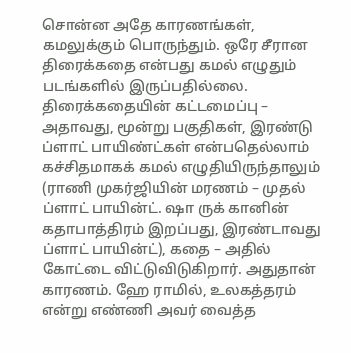சொன்ன அதே காரணங்கள், கமலுக்கும் பொருந்தும். ஒரே சீரான திரைக்கதை என்பது கமல் எழுதும் படங்களில் இருப்பதில்லை. திரைக்கதையின் கட்டமைப்பு – அதாவது, மூன்று பகுதிகள், இரண்டு ப்ளாட் பாயிண்ட்கள் என்பதெல்லாம் கச்சிதமாகக் கமல் எழுதியிருந்தாலும் (ராணி முகர்ஜியின் மரணம் – முதல் ப்ளாட் பாயின்ட். ஷா ருக் கானின் கதாபாத்திரம் இறப்பது, இரண்டாவது ப்ளாட் பாயின்ட்), கதை – அதில் கோட்டை விட்டுவிடுகிறார். அதுதான் காரணம். ஹே ராமில், உலகத்தரம் என்று எண்ணி அவர் வைத்த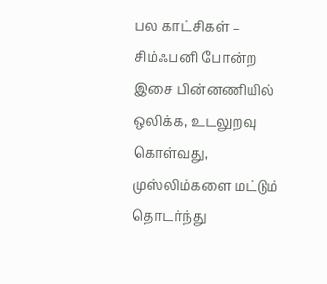பல காட்சிகள் – சிம்ஃபனி போன்ற இசை பின்னணியில் ஒலிக்க, உடலுறவு கொள்வது, முஸ்லிம்களை மட்டும் தொடர்ந்து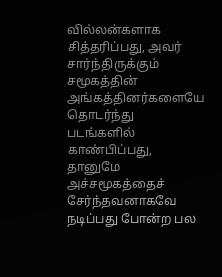வில்லன்களாக சித்தரிப்பது, அவர் சார்ந்திருக்கும் சமூகத்தின் அங்கத்தினர்களையே தொடர்ந்து படங்களில் காண்பிப்பது, தானுமே அச்சமூகத்தைச் சேர்ந்தவனாகவே நடிப்பது போன்ற பல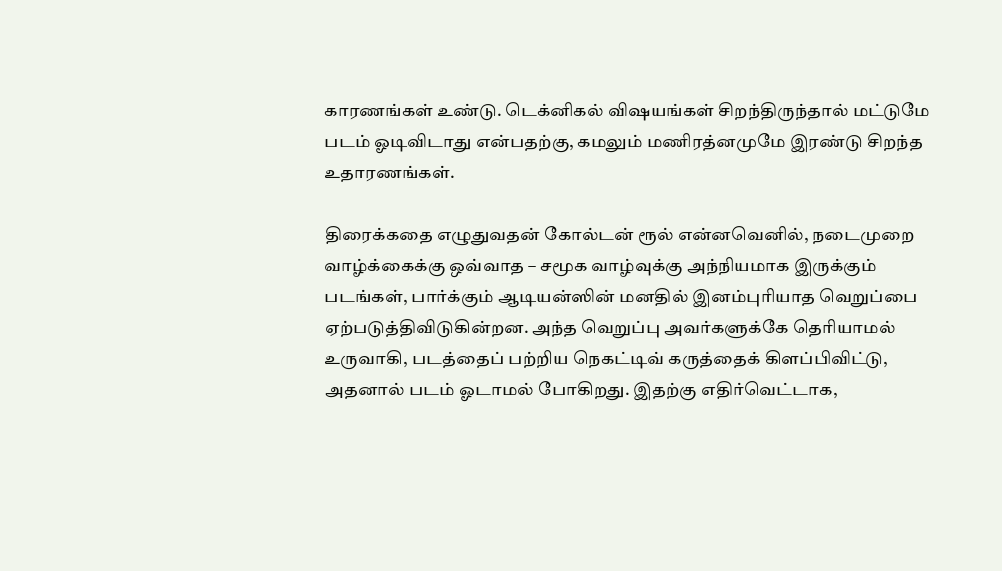காரணங்கள் உண்டு. டெக்னிகல் விஷயங்கள் சிறந்திருந்தால் மட்டுமே படம் ஓடிவிடாது என்பதற்கு, கமலும் மணிரத்னமுமே இரண்டு சிறந்த உதாரணங்கள்.

திரைக்கதை எழுதுவதன் கோல்டன் ரூல் என்னவெனில், நடைமுறை வாழ்க்கைக்கு ஒவ்வாத – சமூக வாழ்வுக்கு அந்நியமாக இருக்கும் படங்கள், பார்க்கும் ஆடியன்ஸின் மனதில் இனம்புரியாத வெறுப்பை ஏற்படுத்திவிடுகின்றன. அந்த வெறுப்பு அவர்களுக்கே தெரியாமல் உருவாகி, படத்தைப் பற்றிய நெகட்டிவ் கருத்தைக் கிளப்பிவிட்டு, அதனால் படம் ஓடாமல் போகிறது. இதற்கு எதிர்வெட்டாக,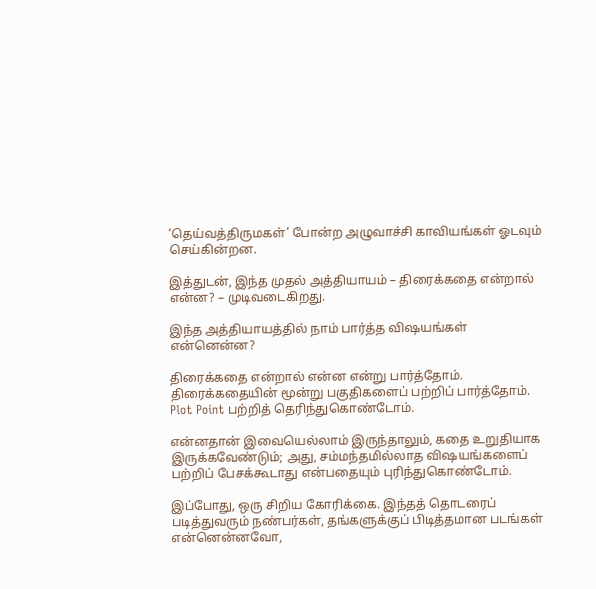‘தெய்வத்திருமகள்’ போன்ற அழுவாச்சி காவியங்கள் ஓடவும் செய்கின்றன.

இத்துடன், இந்த முதல் அத்தியாயம் – திரைக்கதை என்றால் என்ன? – முடிவடைகிறது.

இந்த அத்தியாயத்தில் நாம் பார்த்த விஷயங்கள் என்னென்ன?

திரைக்கதை என்றால் என்ன என்று பார்த்தோம். திரைக்கதையின் மூன்று பகுதிகளைப் பற்றிப் பார்த்தோம். Plot Point பற்றித் தெரிந்துகொண்டோம்.

என்னதான் இவையெல்லாம் இருந்தாலும், கதை உறுதியாக இருக்கவேண்டும்; அது, சம்மந்தமில்லாத விஷயங்களைப் பற்றிப் பேசக்கூடாது என்பதையும் புரிந்துகொண்டோம்.

இப்போது, ஒரு சிறிய கோரிக்கை. இந்தத் தொடரைப் படித்துவரும் நண்பர்கள், தங்களுக்குப் பிடித்தமான படங்கள் என்னென்னவோ,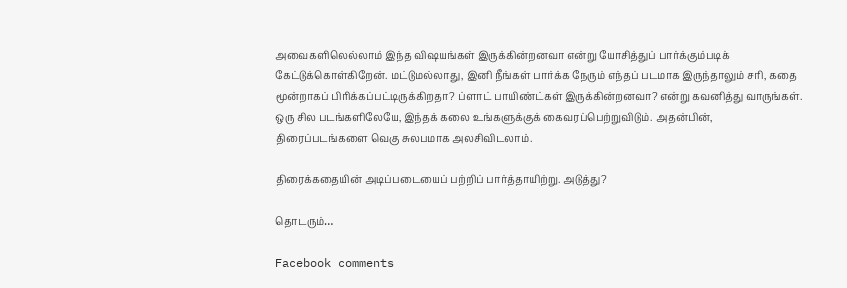அவைகளிலெல்லாம் இந்த விஷயங்கள் இருக்கின்றனவா என்று யோசித்துப் பார்க்கும்படிக் கேட்டுக்கொள்கிறேன். மட்டுமல்லாது, இனி நீங்கள் பார்க்க நேரும் எந்தப் படமாக இருந்தாலும் சரி, கதை மூன்றாகப் பிரிக்கப்பட்டிருக்கிறதா? ப்ளாட் பாயிண்ட்கள் இருக்கின்றனவா? என்று கவனித்து வாருங்கள். ஒரு சில படங்களிலேயே, இந்தக் கலை உங்களுக்குக் கைவரப்பெற்றுவிடும். அதன்பின், திரைப்படங்களை வெகு சுலபமாக அலசிவிடலாம்.

திரைக்கதையின் அடிப்படையைப் பற்றிப் பார்த்தாயிற்று. அடுத்து?

தொடரும்…

Facebook comments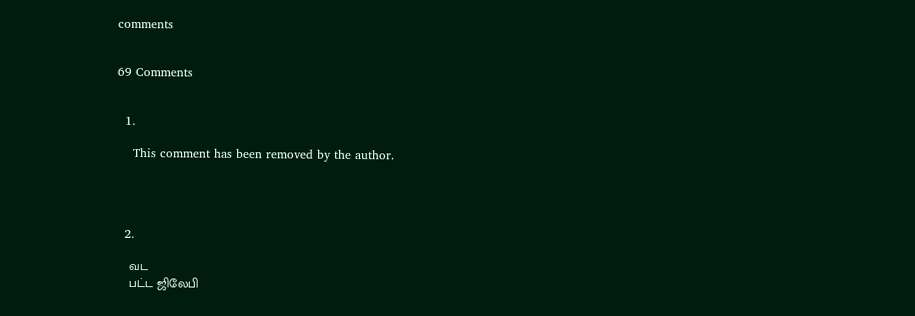comments


69 Comments


  1.

    This comment has been removed by the author.




  2.

    வட
    பட்ட ஜிலேபி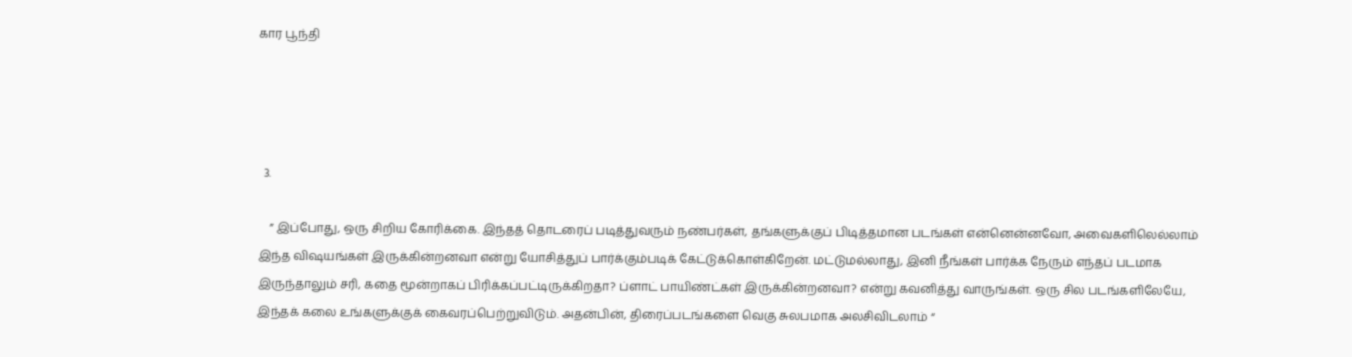கார பூந்தி




  3.

    ” இப்போது, ஒரு சிறிய கோரிக்கை. இந்தத் தொடரைப் படித்துவரும் நண்பர்கள், தங்களுக்குப் பிடித்தமான படங்கள் என்னென்னவோ, அவைகளிலெல்லாம் இந்த விஷயங்கள் இருக்கின்றனவா என்று யோசித்துப் பார்க்கும்படிக் கேட்டுக்கொள்கிறேன். மட்டுமல்லாது, இனி நீங்கள் பார்க்க நேரும் எந்தப் படமாக இருந்தாலும் சரி, கதை மூன்றாகப் பிரிக்கப்பட்டிருக்கிறதா? ப்ளாட் பாயிண்ட்கள் இருக்கின்றனவா? என்று கவனித்து வாருங்கள். ஒரு சில படங்களிலேயே, இந்தக் கலை உங்களுக்குக் கைவரப்பெற்றுவிடும். அதன்பின், திரைப்படங்களை வெகு சுலபமாக அலசிவிடலாம் “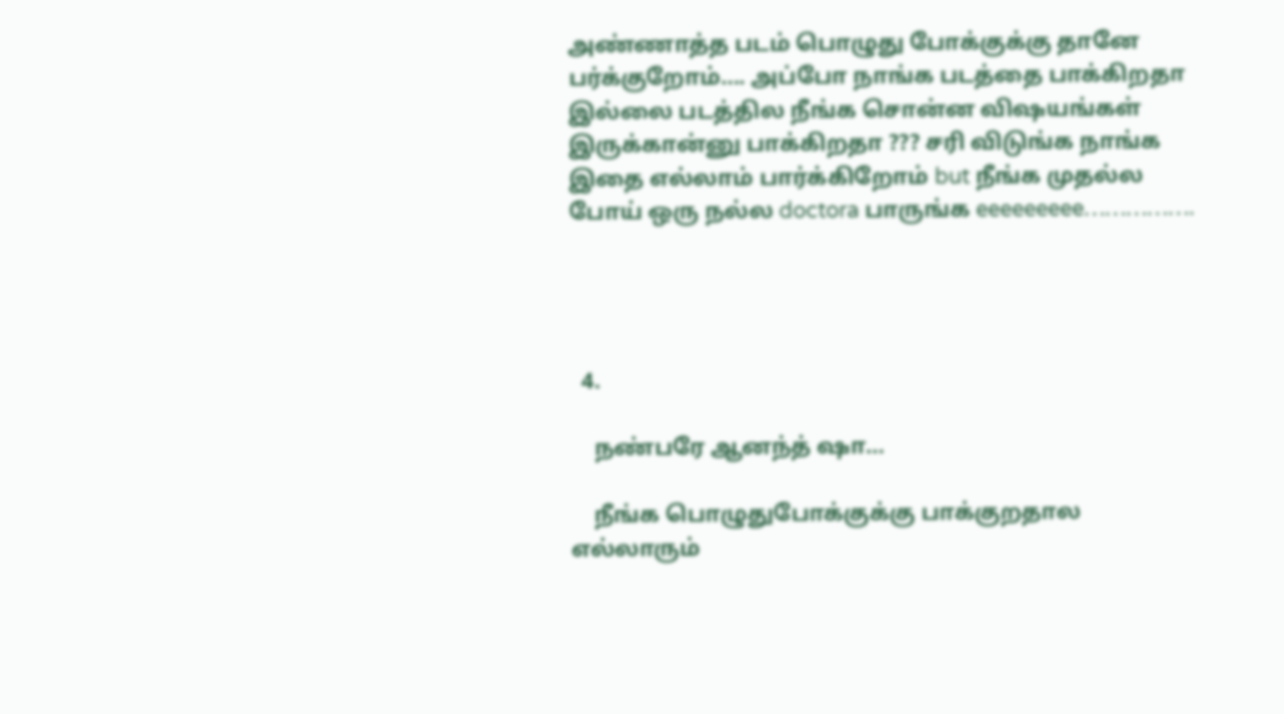அண்ணாத்த படம் பொழுது போக்குக்கு தானே பர்க்குறோம்…. அப்போ நாங்க படத்தை பாக்கிறதா இல்லை படத்தில நீங்க சொன்ன விஷயங்கள் இருக்கான்னு பாக்கிறதா ??? சரி விடுங்க நாங்க இதை எல்லாம் பார்க்கிறோம் but நீங்க முதல்ல போய் ஒரு நல்ல doctora பாருங்க eeeeeeeee…………….




  4.

    நண்பரே ஆனந்த் ஷா…

    நீங்க பொழுதுபோக்குக்கு பாக்குறதால எல்லாரும்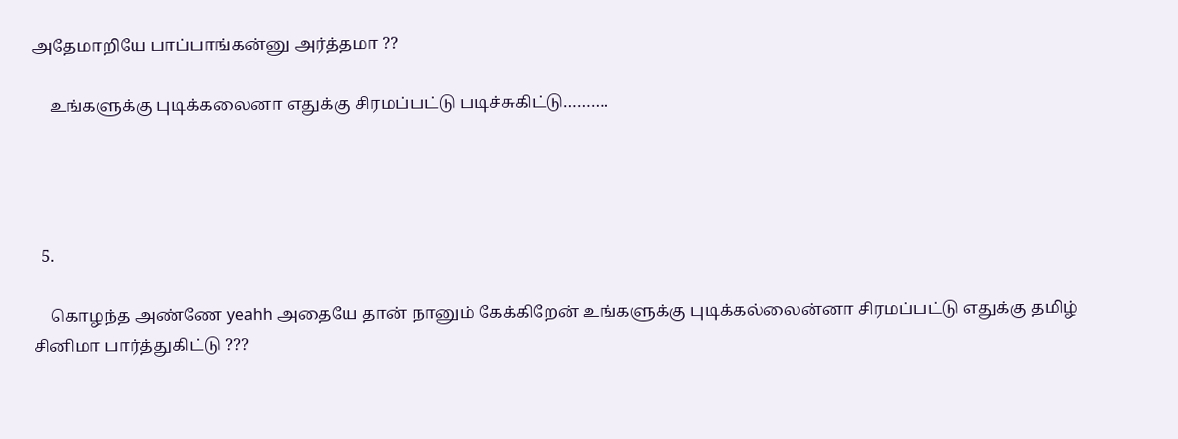அதேமாறியே பாப்பாங்கன்னு அர்த்தமா ??

    உங்களுக்கு புடிக்கலைனா எதுக்கு சிரமப்பட்டு படிச்சுகிட்டு……….




  5.

    கொழந்த அண்ணே yeahh அதையே தான் நானும் கேக்கிறேன் உங்களுக்கு புடிக்கல்லைன்னா சிரமப்பட்டு எதுக்கு தமிழ் சினிமா பார்த்துகிட்டு ???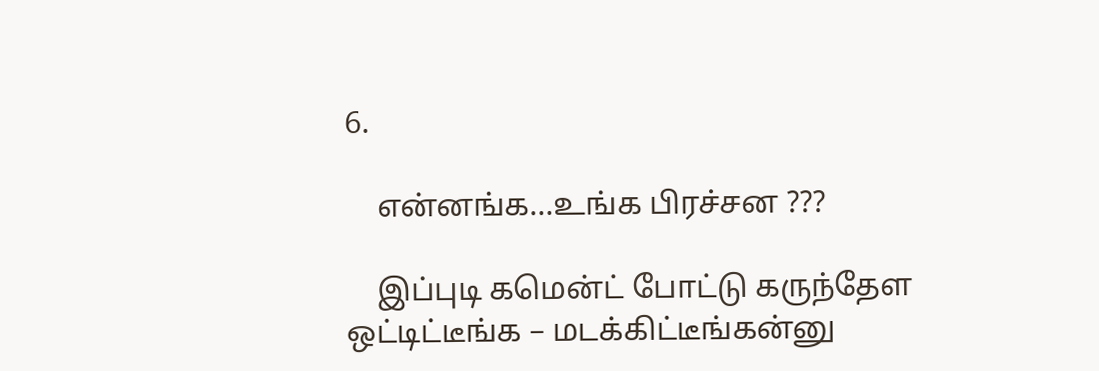6.

    என்னங்க…உங்க பிரச்சன ???

    இப்புடி கமென்ட் போட்டு கருந்தேள ஒட்டிட்டீங்க – மடக்கிட்டீங்கன்னு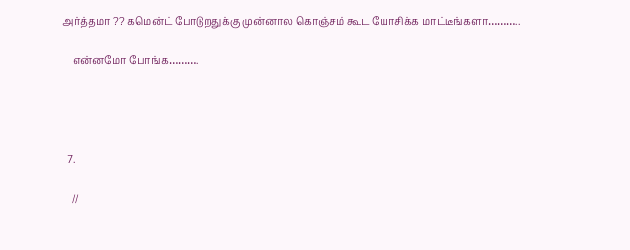அர்த்தமா ?? கமென்ட் போடுறதுக்கு முன்னால கொஞ்சம் கூட யோசிக்க மாட்டீங்களா………..

    என்னமோ போங்க……….




  7.

    //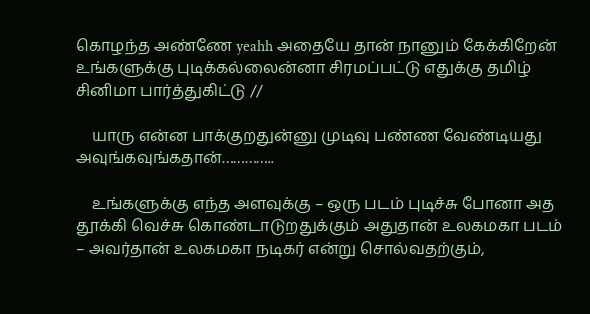கொழந்த அண்ணே yeahh அதையே தான் நானும் கேக்கிறேன் உங்களுக்கு புடிக்கல்லைன்னா சிரமப்பட்டு எதுக்கு தமிழ் சினிமா பார்த்துகிட்டு //

    யாரு என்ன பாக்குறதுன்னு முடிவு பண்ண வேண்டியது அவுங்கவுங்கதான்…………..

    உங்களுக்கு எந்த அளவுக்கு – ஒரு படம் புடிச்சு போனா அத தூக்கி வெச்சு கொண்டாடுறதுக்கும் அதுதான் உலகமகா படம் – அவர்தான் உலகமகா நடிகர் என்று சொல்வதற்கும்,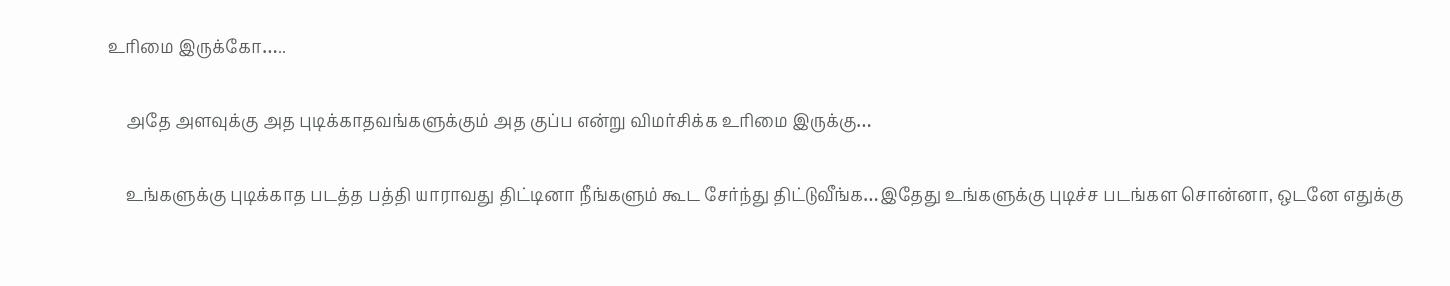உரிமை இருக்கோ…..

    அதே அளவுக்கு அத புடிக்காதவங்களுக்கும் அத குப்ப என்று விமர்சிக்க உரிமை இருக்கு…

    உங்களுக்கு புடிக்காத படத்த பத்தி யாராவது திட்டினா நீங்களும் கூட சேர்ந்து திட்டுவீங்க…இதேது உங்களுக்கு புடிச்ச படங்கள சொன்னா, ஒடனே எதுக்கு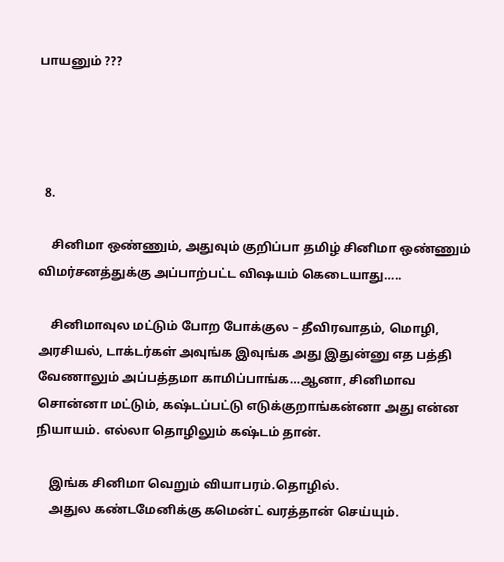பாயனும் ???




  8.

    சினிமா ஒண்ணும், அதுவும் குறிப்பா தமிழ் சினிமா ஒண்ணும் விமர்சனத்துக்கு அப்பாற்பட்ட விஷயம் கெடையாது…..

    சினிமாவுல மட்டும் போற போக்குல – தீவிரவாதம், மொழி, அரசியல், டாக்டர்கள் அவுங்க இவுங்க அது இதுன்னு எத பத்தி வேணாலும் அப்பத்தமா காமிப்பாங்க…ஆனா, சினிமாவ சொன்னா மட்டும், கஷ்டப்பட்டு எடுக்குறாங்கன்னா அது என்ன நியாயம். எல்லா தொழிலும் கஷ்டம் தான்.

    இங்க சினிமா வெறும் வியாபரம்.தொழில்.
    அதுல கண்டமேனிக்கு கமென்ட் வரத்தான் செய்யும்.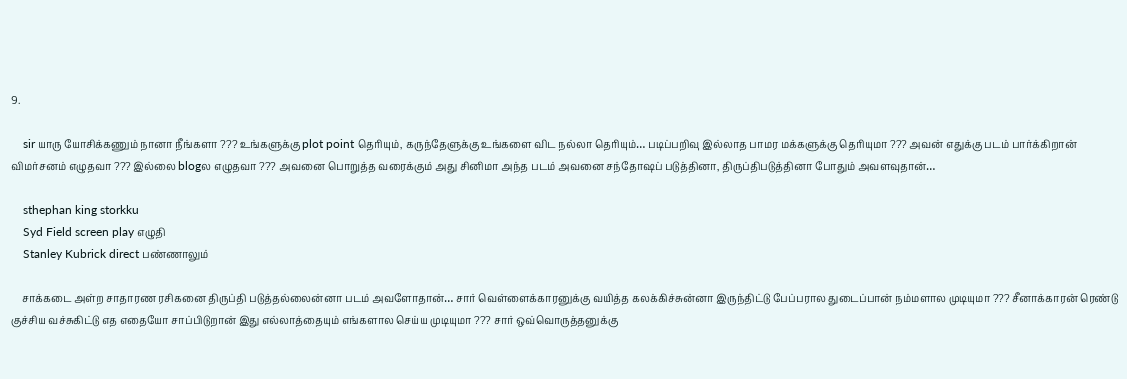9.

    sir யாரு யோசிக்கணும் நானா நீங்களா ??? உங்களுக்கு plot point தெரியும், கருந்தேளுக்கு உங்களை விட நல்லா தெரியும்… படிப்பறிவு இல்லாத பாமர மக்களுக்கு தெரியுமா ??? அவன் எதுக்கு படம் பார்க்கிறான் விமர்சனம் எழுதவா ??? இல்லை blogல எழுதவா ??? அவனை பொறுத்த வரைக்கும் அது சினிமா அந்த படம் அவனை சந்தோஷப் படுத்தினா, திருப்திபடுத்தினா போதும் அவளவுதான்…

    sthephan king storkku
    Syd Field screen play எழுதி
    Stanley Kubrick direct பண்ணாலும்

    சாக்கடை அள்ற சாதாரண ரசிகனை திருப்தி படுத்தல்லைன்னா படம் அவளோதான்… சார் வெள்ளைக்காரனுக்கு வயித்த கலக்கிச்சுன்னா இருந்திட்டு பேப்பரால துடைப்பான் நம்மளால முடியுமா ??? சீனாக்காரன் ரெண்டு குச்சிய வச்சுகிட்டு எத எதையோ சாப்பிடுறான் இது எல்லாத்தையும் எங்களால செய்ய முடியுமா ??? சார் ஒவ்வொருத்தனுக்கு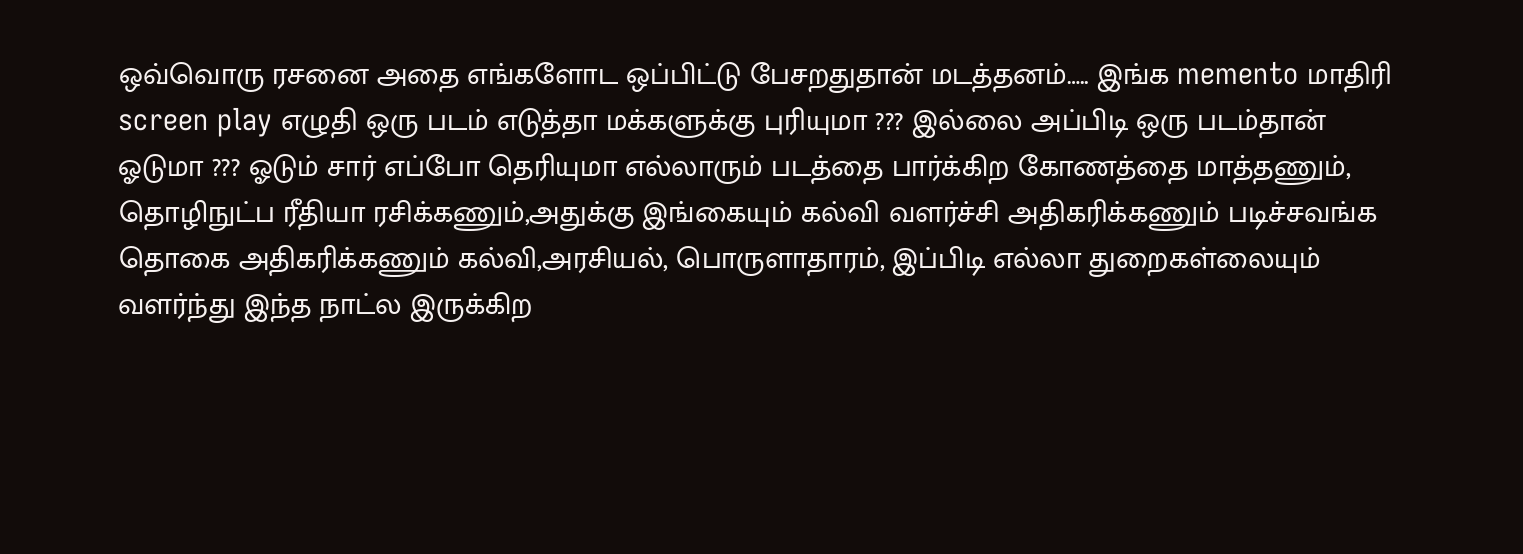ஒவ்வொரு ரசனை அதை எங்களோட ஒப்பிட்டு பேசறதுதான் மடத்தனம்….. இங்க memento மாதிரி screen play எழுதி ஒரு படம் எடுத்தா மக்களுக்கு புரியுமா ??? இல்லை அப்பிடி ஒரு படம்தான் ஓடுமா ??? ஓடும் சார் எப்போ தெரியுமா எல்லாரும் படத்தை பார்க்கிற கோணத்தை மாத்தணும், தொழிநுட்ப ரீதியா ரசிக்கணும்,அதுக்கு இங்கையும் கல்வி வளர்ச்சி அதிகரிக்கணும் படிச்சவங்க தொகை அதிகரிக்கணும் கல்வி,அரசியல், பொருளாதாரம், இப்பிடி எல்லா துறைகள்லையும் வளர்ந்து இந்த நாட்ல இருக்கிற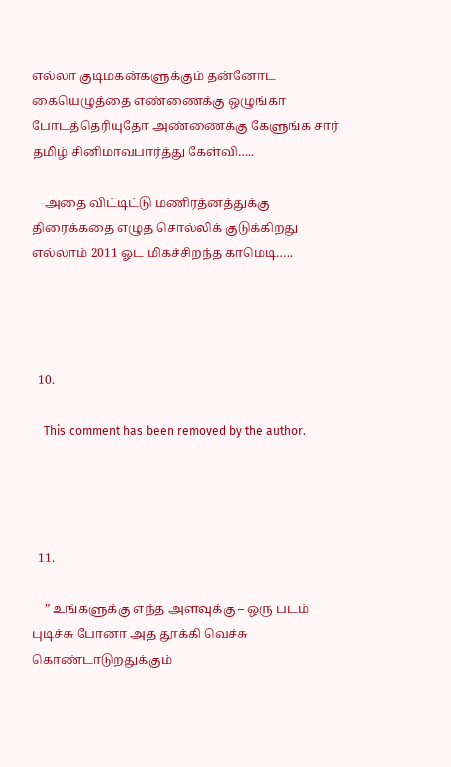எல்லா குடிமகன்களுக்கும் தன்னோட கையெழுத்தை எண்ணைக்கு ஒழுங்கா போடத்தெரியுதோ அண்ணைக்கு கேளுங்க சார் தமிழ் சினிமாவபார்த்து கேள்வி…..

    அதை விட்டிட்டு மணிரத்னத்துக்கு திரைக்கதை எழுத சொல்லிக் குடுக்கிறது எல்லாம் 2011 ஓட மிகச்சிறந்த காமெடி…..




  10.

    This comment has been removed by the author.




  11.

    ” உங்களுக்கு எந்த அளவுக்கு – ஒரு படம் புடிச்சு போனா அத தூக்கி வெச்சு கொண்டாடுறதுக்கும்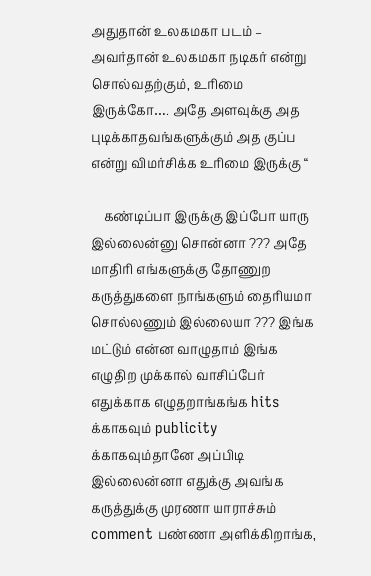அதுதான் உலகமகா படம் – அவர்தான் உலகமகா நடிகர் என்று சொல்வதற்கும், உரிமை இருக்கோ…. அதே அளவுக்கு அத புடிக்காதவங்களுக்கும் அத குப்ப என்று விமர்சிக்க உரிமை இருக்கு “

    கண்டிப்பா இருக்கு இப்போ யாரு இல்லைன்னு சொன்னா ??? அதே மாதிரி எங்களுக்கு தோணுற கருத்துகளை நாங்களும் தைரியமா சொல்லணும் இல்லையா ??? இங்க மட்டும் என்ன வாழுதாம் இங்க எழுதிற முக்கால் வாசிப்பேர் எதுக்காக எழுதறாங்கங்க hits க்காகவும் publicity க்காகவும்தானே அப்பிடி இல்லைன்னா எதுக்கு அவங்க கருத்துக்கு முரணா யாராச்சும் comment பண்ணா அளிக்கிறாங்க,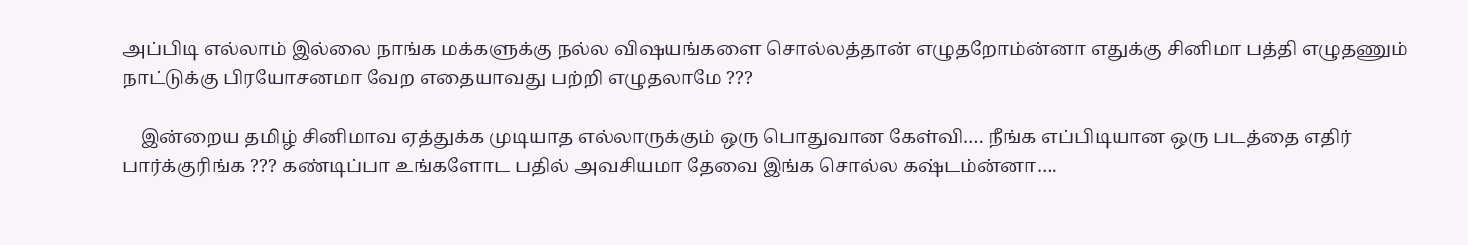அப்பிடி எல்லாம் இல்லை நாங்க மக்களுக்கு நல்ல விஷயங்களை சொல்லத்தான் எழுதறோம்ன்னா எதுக்கு சினிமா பத்தி எழுதணும் நாட்டுக்கு பிரயோசனமா வேற எதையாவது பற்றி எழுதலாமே ???

    இன்றைய தமிழ் சினிமாவ ஏத்துக்க முடியாத எல்லாருக்கும் ஒரு பொதுவான கேள்வி…. நீங்க எப்பிடியான ஒரு படத்தை எதிர் பார்க்குரிங்க ??? கண்டிப்பா உங்களோட பதில் அவசியமா தேவை இங்க சொல்ல கஷ்டம்ன்னா….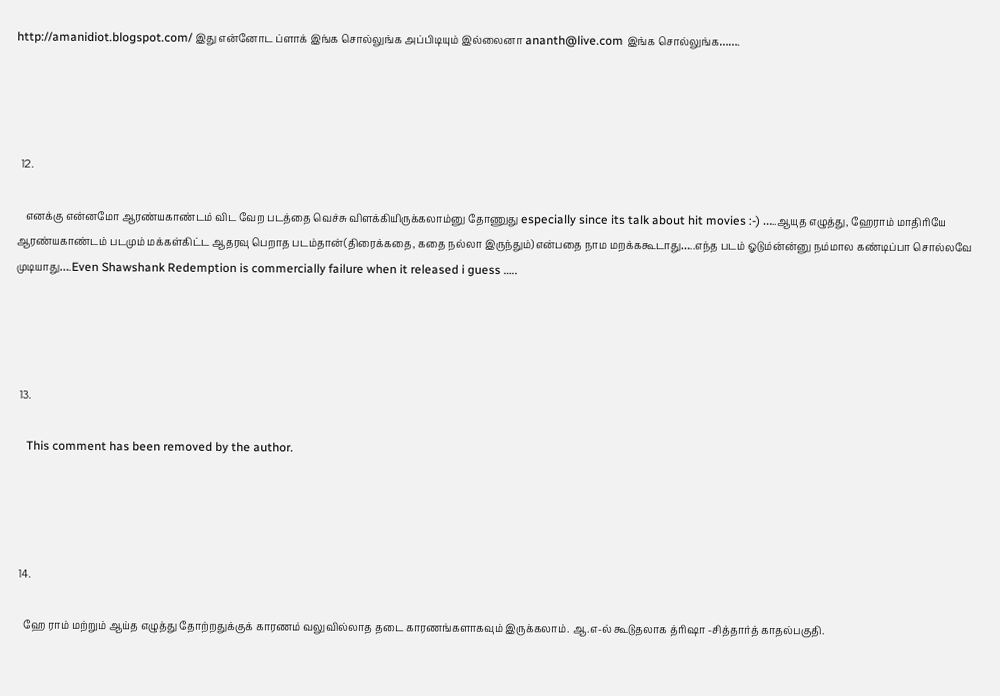http://amanidiot.blogspot.com/ இது என்னோட ப்ளாக் இங்க சொல்லுங்க அப்பிடியும் இல்லைனா ananth@live.com இங்க சொல்லுங்க…….




  12.

    எனக்கு என்னமோ ஆரண்யகாண்டம் விட வேற படத்தை வெச்சு விளக்கியிருக்கலாம்னு தோணுது especially since its talk about hit movies :-) …..ஆயுத எழுத்து, ஹேராம் மாதிரியே ஆரண்யகாண்டம் படமும் மக்கள்கிட்ட ஆதரவு பெறாத படம்தான்(திரைக்கதை, கதை நல்லா இருந்தும்)என்பதை நாம மறக்ககூடாது…..எந்த படம் ஓடும்ன்ன்னு நம்மால கண்டிப்பா சொல்லவே முடியாது….Even Shawshank Redemption is commercially failure when it released i guess …..




  13.

    This comment has been removed by the author.




  14.

    ஹே ராம் மற்றும் ஆய்த எழுத்து தோற்றதுக்குக் காரணம் வலுவில்லாத தடை காரணங்களாகவும் இருக்கலாம். ஆ.எ-ல் கூடுதலாக த்ரிஷா -சித்தார்த் காதல்பகுதி.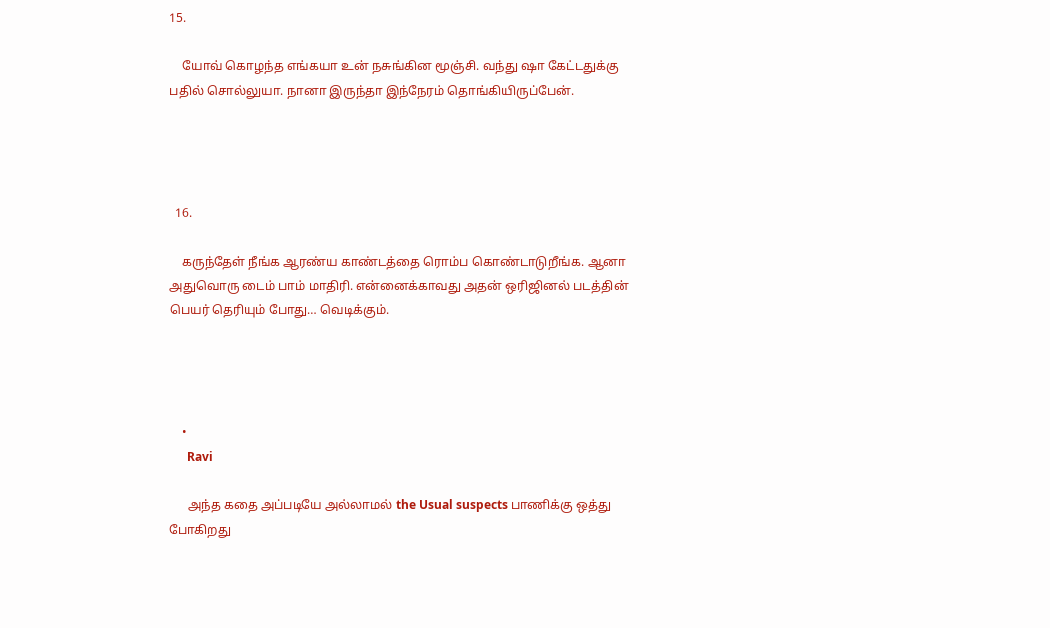15.

    யோவ் கொழந்த எங்கயா உன் நசுங்கின மூஞ்சி. வந்து ஷா கேட்டதுக்கு பதில் சொல்லுயா. நானா இருந்தா இந்நேரம் தொங்கியிருப்பேன்.




  16.

    கருந்தேள் நீங்க ஆரண்ய காண்டத்தை ரொம்ப கொண்டாடுறீங்க. ஆனா அதுவொரு டைம் பாம் மாதிரி. என்னைக்காவது அதன் ஒரிஜினல் படத்தின் பெயர் தெரியும் போது… வெடிக்கும்.




    •
      Ravi

      அந்த கதை அப்படியே அல்லாமல் the Usual suspects பாணிக்கு ஒத்து போகிறது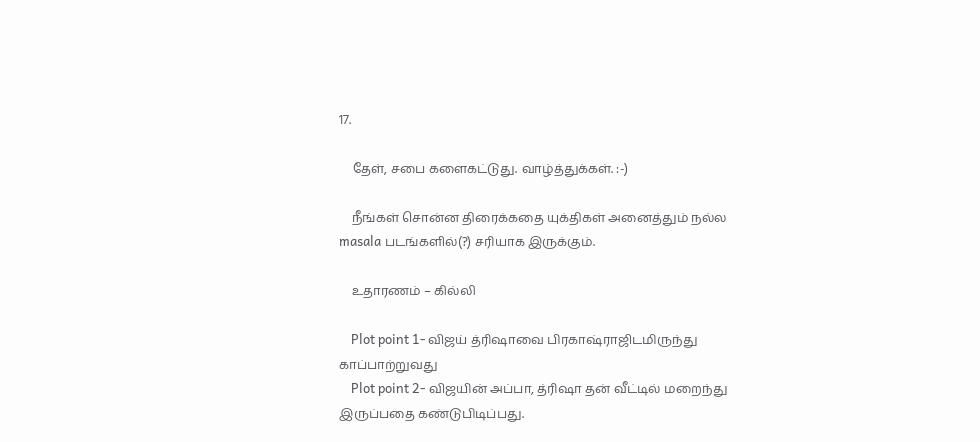17.

    தேள், சபை களைகட்டுது. வாழ்த்துக்கள். :-)

    நீங்கள் சொன்ன திரைக்கதை யுக்திகள் அனைத்தும் நல்ல masala படங்களில்(?) சரியாக இருக்கும்.

    உதாரணம் – கில்லி

    Plot point 1- விஜய் த்ரிஷாவை பிரகாஷ்ராஜிடமிருந்து காப்பாற்றுவது
    Plot point 2- விஜயின் அப்பா, த்ரிஷா தன் வீட்டில் மறைந்து இருப்பதை கண்டுபிடிப்பது.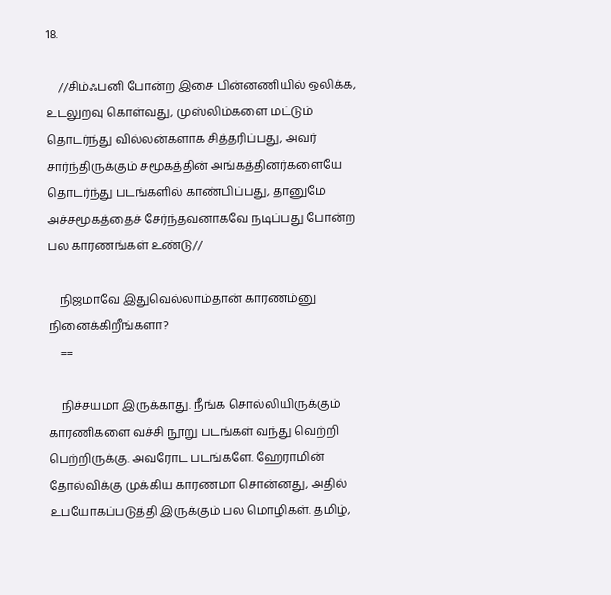18.

    //சிம்ஃபனி போன்ற இசை பின்னணியில் ஒலிக்க, உடலுறவு கொள்வது, முஸ்லிம்களை மட்டும் தொடர்ந்து வில்லன்களாக சித்தரிப்பது, அவர் சார்ந்திருக்கும் சமூகத்தின் அங்கத்தினர்களையே தொடர்ந்து படங்களில் காண்பிப்பது, தானுமே அச்சமூகத்தைச் சேர்ந்தவனாகவே நடிப்பது போன்ற பல காரணங்கள் உண்டு//

    நிஜமாவே இதுவெல்லாம்தான் காரணம்னு நினைக்கிறீங்களா?
    ==

    நிச்சயமா இருக்காது. நீங்க சொல்லியிருக்கும் காரணிகளை வச்சி நூறு படங்கள் வந்து வெற்றி பெற்றிருக்கு. அவரோட படங்களே. ஹேராமின் தோல்விக்கு முக்கிய காரணமா சொன்னது, அதில் உபயோகப்படுத்தி இருக்கும் பல மொழிகள். தமிழ்,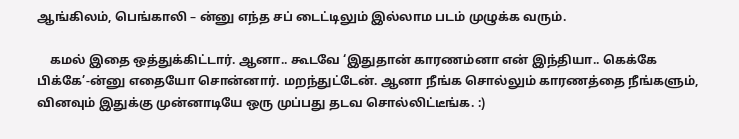ஆங்கிலம், பெங்காலி – ன்னு எந்த சப் டைட்டிலும் இல்லாம படம் முழுக்க வரும்.

    கமல் இதை ஒத்துக்கிட்டார். ஆனா.. கூடவே ‘இதுதான் காரணம்னா என் இந்தியா.. கெக்கே பிக்கே’-ன்னு எதையோ சொன்னார். மறந்துட்டேன். ஆனா நீங்க சொல்லும் காரணத்தை நீங்களும், வினவும் இதுக்கு முன்னாடியே ஒரு முப்பது தடவ சொல்லிட்டீங்க. :)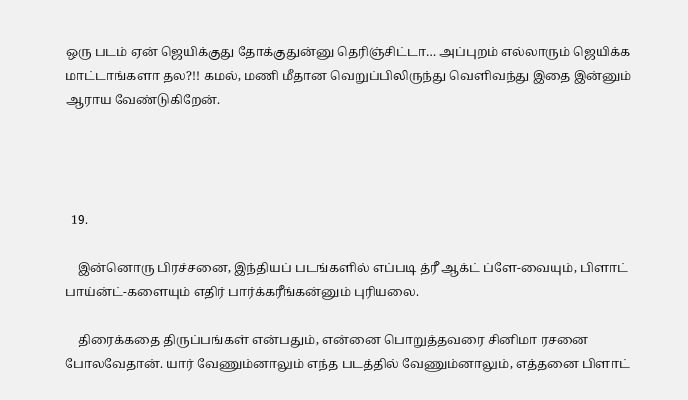ஒரு படம் ஏன் ஜெயிக்குது தோக்குதுன்னு தெரிஞ்சிட்டா… அப்புறம் எல்லாரும் ஜெயிக்க மாட்டாங்களா தல?!! கமல், மணி மீதான வெறுப்பிலிருந்து வெளிவந்து இதை இன்னும் ஆராய வேண்டுகிறேன்.




  19.

    இன்னொரு பிரச்சனை, இந்தியப் படங்களில் எப்படி த்ரீ ஆக்ட் ப்ளே-வையும், பிளாட் பாய்ன்ட்-களையும் எதிர் பார்க்கரீங்கன்னும் புரியலை.

    திரைக்கதை திருப்பங்கள் என்பதும், என்னை பொறுத்தவரை சினிமா ரசனை போலவேதான். யார் வேணும்னாலும் எந்த படத்தில் வேணும்னாலும், எத்தனை பிளாட்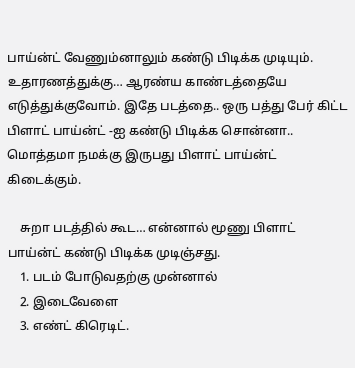பாய்ன்ட் வேணும்னாலும் கண்டு பிடிக்க முடியும். உதாரணத்துக்கு… ஆரண்ய காண்டத்தையே எடுத்துக்குவோம். இதே படத்தை.. ஒரு பத்து பேர் கிட்ட பிளாட் பாய்ன்ட் -ஐ கண்டு பிடிக்க சொன்னா.. மொத்தமா நமக்கு இருபது பிளாட் பாய்ன்ட் கிடைக்கும்.

    சுறா படத்தில் கூட… என்னால் மூணு பிளாட் பாய்ன்ட் கண்டு பிடிக்க முடிஞ்சது.
    1. படம் போடுவதற்கு முன்னால்
    2. இடைவேளை
    3. எண்ட் கிரெடிட்.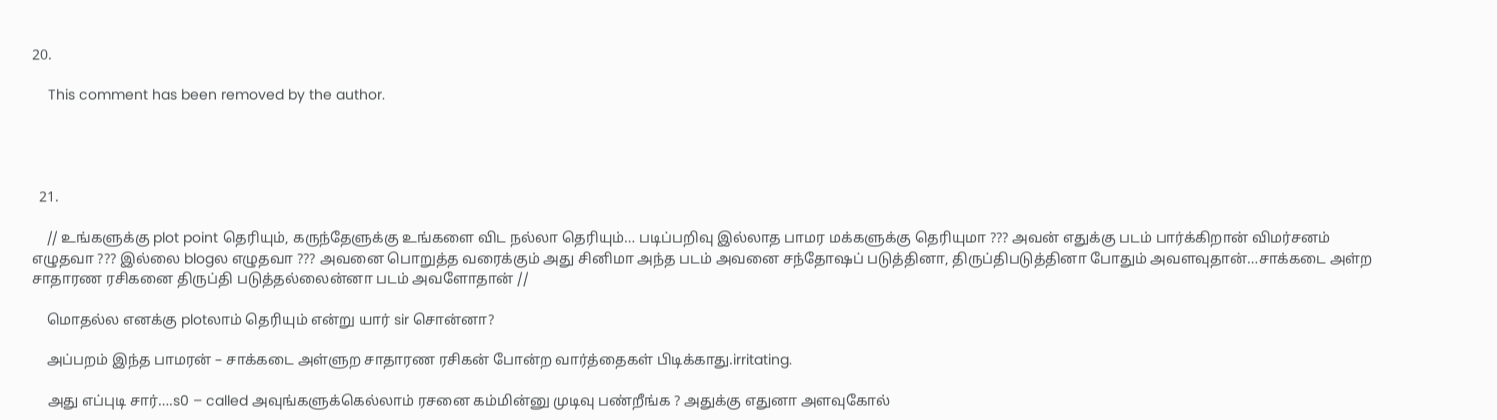20.

    This comment has been removed by the author.




  21.

    // உங்களுக்கு plot point தெரியும், கருந்தேளுக்கு உங்களை விட நல்லா தெரியும்… படிப்பறிவு இல்லாத பாமர மக்களுக்கு தெரியுமா ??? அவன் எதுக்கு படம் பார்க்கிறான் விமர்சனம் எழுதவா ??? இல்லை blogல எழுதவா ??? அவனை பொறுத்த வரைக்கும் அது சினிமா அந்த படம் அவனை சந்தோஷப் படுத்தினா, திருப்திபடுத்தினா போதும் அவளவுதான்…சாக்கடை அள்ற சாதாரண ரசிகனை திருப்தி படுத்தல்லைன்னா படம் அவளோதான் //

    மொதல்ல எனக்கு plotலாம் தெரியும் என்று யார் sir சொன்னா?

    அப்பறம் இந்த பாமரன் – சாக்கடை அள்ளுற சாதாரண ரசிகன் போன்ற வார்த்தைகள் பிடிக்காது.irritating.

    அது எப்புடி சார்….s0 – called அவுங்களுக்கெல்லாம் ரசனை கம்மின்னு முடிவு பண்றீங்க ? அதுக்கு எதுனா அளவுகோல்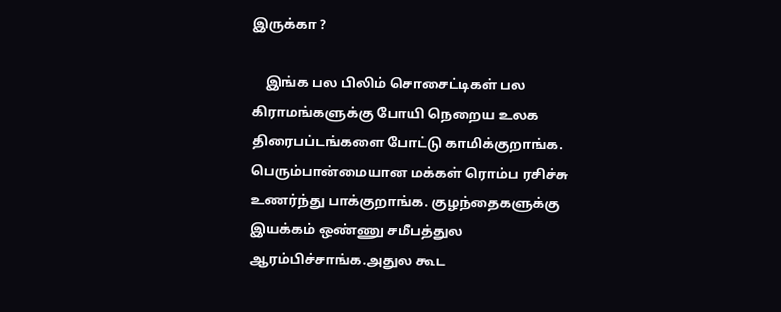இருக்கா ?

    இங்க பல பிலிம் சொசைட்டிகள் பல கிராமங்களுக்கு போயி நெறைய உலக திரைபப்டங்களை போட்டு காமிக்குறாங்க. பெரும்பான்மையான மக்கள் ரொம்ப ரசிச்சு உணர்ந்து பாக்குறாங்க. குழந்தைகளுக்கு இயக்கம் ஒண்ணு சமீபத்துல ஆரம்பிச்சாங்க.அதுல கூட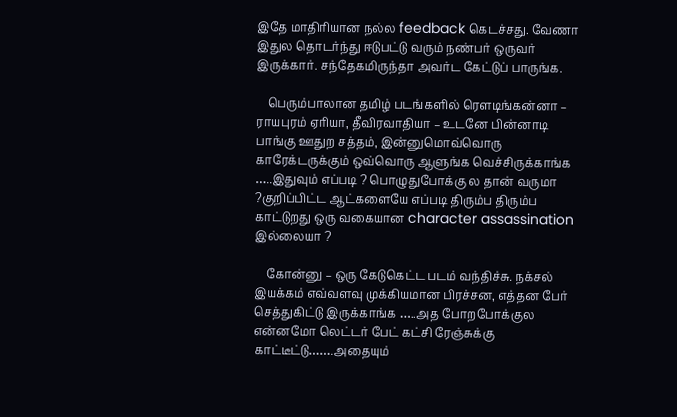இதே மாதிரியான நல்ல feedback கெடச்சது. வேணா இதுல தொடர்ந்து ஈடுபட்டு வரும் நண்பர் ஒருவர் இருக்கார். சந்தேகமிருந்தா அவர்ட கேட்டுப் பாருங்க.

    பெரும்பாலான தமிழ் படங்களில் ரௌடிங்கன்னா – ராயபுரம் ஏரியா, தீவிரவாதியா – உடனே பின்னாடி பாங்கு ஊதுற சத்தம், இன்னுமொவ்வொரு காரேக்டருக்கும் ஒவ்வொரு ஆளுங்க வெச்சிருக்காங்க …..இதுவும் எப்படி ? பொழுதுபோக்கு ல தான் வருமா ?குறிப்பிட்ட ஆட்களையே எப்படி திரும்ப திரும்ப காட்டுறது ஒரு வகையான character assassination இல்லையா ?

    கோன்னு – ஒரு கேடுகெட்ட படம் வந்திச்சு. நக்சல் இயக்கம் எவ்வளவு முக்கியமான பிரச்சன, எத்தன பேர் செத்துகிட்டு இருக்காங்க …..அத போறபோக்குல என்னமோ லெட்டர் பேட் கட்சி ரேஞ்சுக்கு காட்டீட்டு…….அதையும்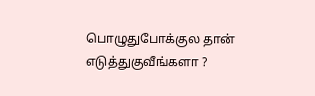பொழுதுபோக்குல தான் எடுத்துகுவீங்களா ?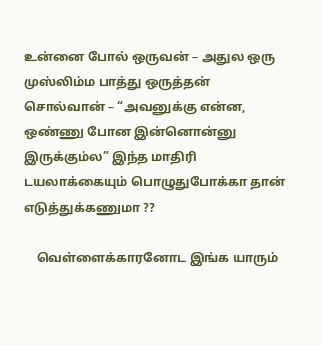உன்னை போல் ஒருவன் – அதுல ஒரு முஸ்லிம்ம பாத்து ஒருத்தன் சொல்வான் – “அவனுக்கு என்ன, ஒண்ணு போன இன்னொன்னு இருக்கும்ல” இந்த மாதிரி டயலாக்கையும் பொழுதுபோக்கா தான் எடுத்துக்கணுமா ??

    வெள்ளைக்காரனோட இங்க யாரும்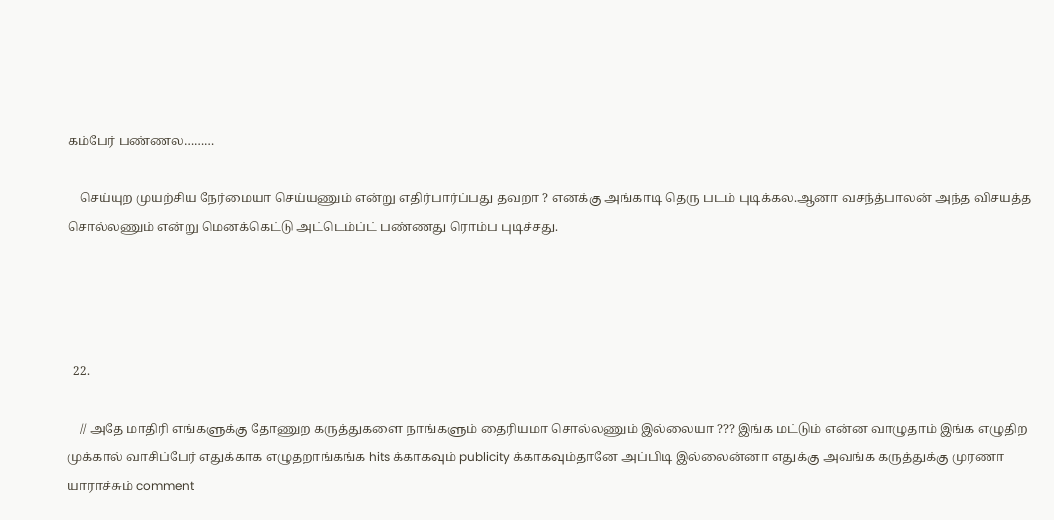கம்பேர் பண்ணல………

    செய்யுற முயற்சிய நேர்மையா செய்யணும் என்று எதிர்பார்ப்பது தவறா ? எனக்கு அங்காடி தெரு படம் புடிக்கல.ஆனா வசந்த்பாலன் அந்த விசயத்த சொல்லணும் என்று மெனக்கெட்டு அட்டெம்ப்ட் பண்ணது ரொம்ப புடிச்சது.




  22.

    // அதே மாதிரி எங்களுக்கு தோணுற கருத்துகளை நாங்களும் தைரியமா சொல்லணும் இல்லையா ??? இங்க மட்டும் என்ன வாழுதாம் இங்க எழுதிற முக்கால் வாசிப்பேர் எதுக்காக எழுதறாங்கங்க hits க்காகவும் publicity க்காகவும்தானே அப்பிடி இல்லைன்னா எதுக்கு அவங்க கருத்துக்கு முரணா யாராச்சும் comment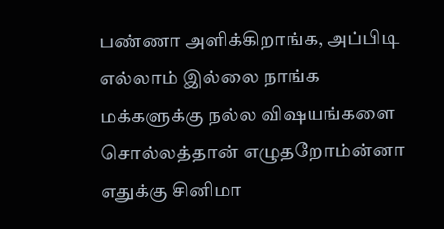பண்ணா அளிக்கிறாங்க, அப்பிடி எல்லாம் இல்லை நாங்க மக்களுக்கு நல்ல விஷயங்களை சொல்லத்தான் எழுதறோம்ன்னா எதுக்கு சினிமா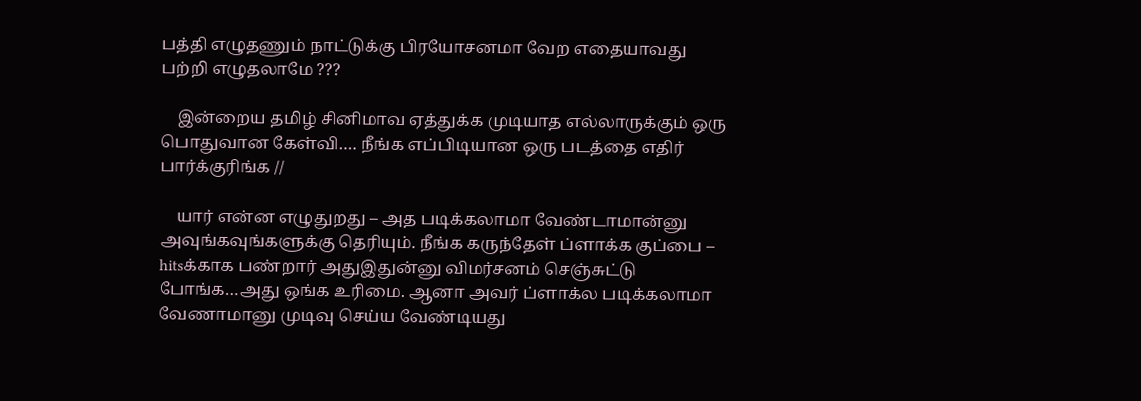பத்தி எழுதணும் நாட்டுக்கு பிரயோசனமா வேற எதையாவது பற்றி எழுதலாமே ???

    இன்றைய தமிழ் சினிமாவ ஏத்துக்க முடியாத எல்லாருக்கும் ஒரு பொதுவான கேள்வி…. நீங்க எப்பிடியான ஒரு படத்தை எதிர் பார்க்குரிங்க //

    யார் என்ன எழுதுறது – அத படிக்கலாமா வேண்டாமான்னு அவுங்கவுங்களுக்கு தெரியும். நீங்க கருந்தேள் ப்ளாக்க குப்பை – hitsக்காக பண்றார் அதுஇதுன்னு விமர்சனம் செஞ்சுட்டு போங்க…அது ஒங்க உரிமை. ஆனா அவர் ப்ளாக்ல படிக்கலாமா வேணாமானு முடிவு செய்ய வேண்டியது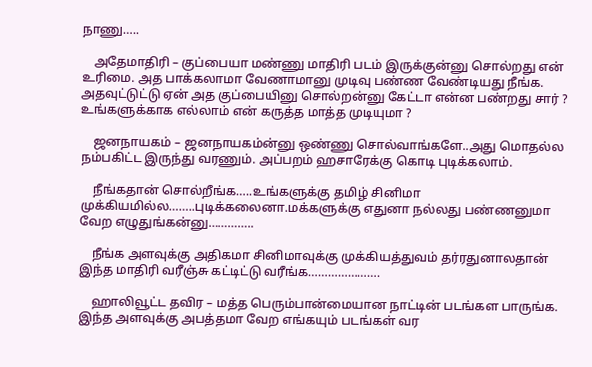நாணு…..

    அதேமாதிரி – குப்பையா மண்ணு மாதிரி படம் இருக்குன்னு சொல்றது என் உரிமை. அத பாக்கலாமா வேணாமானு முடிவு பண்ண வேண்டியது நீங்க. அதவுட்டுட்டு ஏன் அத குப்பையினு சொல்றன்னு கேட்டா என்ன பண்றது சார் ? உங்களுக்காக எல்லாம் என் கருத்த மாத்த முடியுமா ?

    ஜனநாயகம் – ஜனநாயகம்ன்னு ஒண்ணு சொல்வாங்களே..அது மொதல்ல நம்பகிட்ட இருந்து வரணும். அப்பறம் ஹசாரேக்கு கொடி புடிக்கலாம்.

    நீங்கதான் சொல்றீங்க…..உங்களுக்கு தமிழ் சினிமா முக்கியமில்ல……..புடிக்கலைனா.மக்களுக்கு எதுனா நல்லது பண்ணனுமா வேற எழுதுங்கன்னு…………..

    நீங்க அளவுக்கு அதிகமா சினிமாவுக்கு முக்கியத்துவம் தர்ரதுனாலதான் இந்த மாதிரி வரீஞ்சு கட்டிட்டு வரீங்க………………….

    ஹாலிவூட்ட தவிர – மத்த பெரும்பான்மையான நாட்டின் படங்கள பாருங்க. இந்த அளவுக்கு அபத்தமா வேற எங்கயும் படங்கள் வர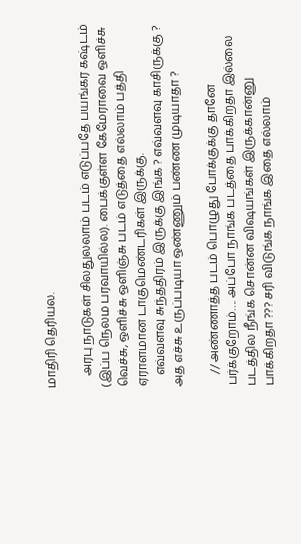மாதிரி தெரியல.

    அரபு நாடுகள் சிலதுலலாம் படம் எடுப்பதே பயங்கர கஷ்டம் (இப்ப நெலம பரவாயில்ல). பைக்குள்ள கேமேராவை ஒளிச்சு வெச்சு, ஒளிச்சு ஒளிஞ்சு படம் எடுத்தை எல்லாம் பத்தி ஏராளமான டாகுமெண்டரிகள் இருக்கு.
    எவ்வளவு சுந்ததிரம் இருக்கு இங்க ? எவ்வளவு காசிருக்கு ? அத எச்சு உருப்படியா ஒண்ணும் பண்ண முடியாதா ?

    // அண்ணாத்த படம் பொழுது போக்குக்கு தானே பர்க்குறோம்…. அப்போ நாங்க படத்தை பாக்கிறதா இல்லை படத்தில நீங்க சொன்ன விஷயங்கள் இருக்கான்னு பாக்கிறதா ??? சரி விடுங்க நாங்க இதை எல்லாம்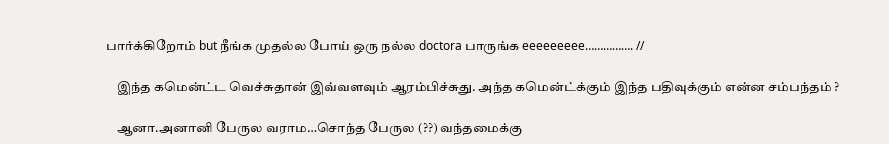பார்க்கிறோம் but நீங்க முதல்ல போய் ஒரு நல்ல doctora பாருங்க eeeeeeeee……………. //

    இந்த கமென்ட்ட வெச்சுதான் இவ்வளவும் ஆரம்பிச்சுது. அந்த கமென்ட்க்கும் இந்த பதிவுக்கும் என்ன சம்பந்தம் ?

    ஆனா.அனானி பேருல வராம…சொந்த பேருல (??) வந்தமைக்கு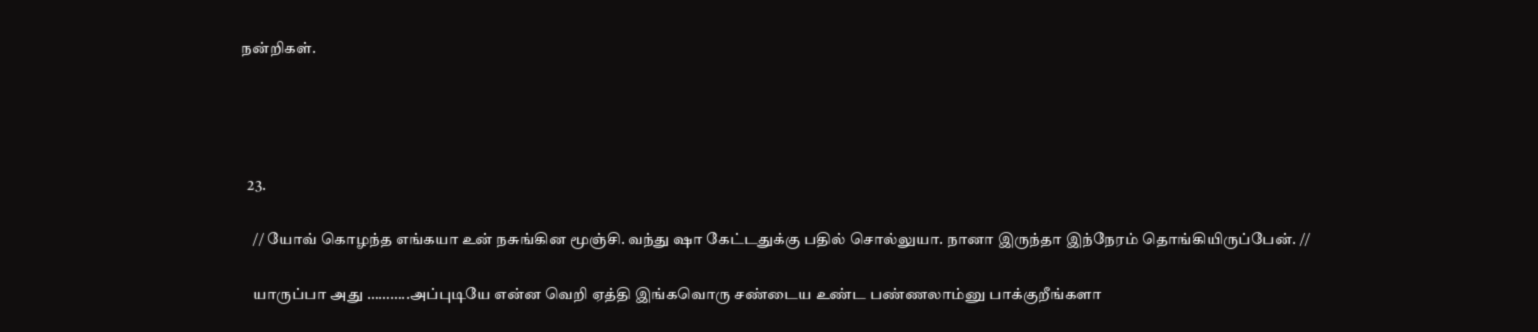நன்றிகள்.




  23.

    // யோவ் கொழந்த எங்கயா உன் நசுங்கின மூஞ்சி. வந்து ஷா கேட்டதுக்கு பதில் சொல்லுயா. நானா இருந்தா இந்நேரம் தொங்கியிருப்பேன். //

    யாருப்பா அது ………..அப்புடியே என்ன வெறி ஏத்தி இங்கவொரு சண்டைய உண்ட பண்ணலாம்னு பாக்குறீங்களா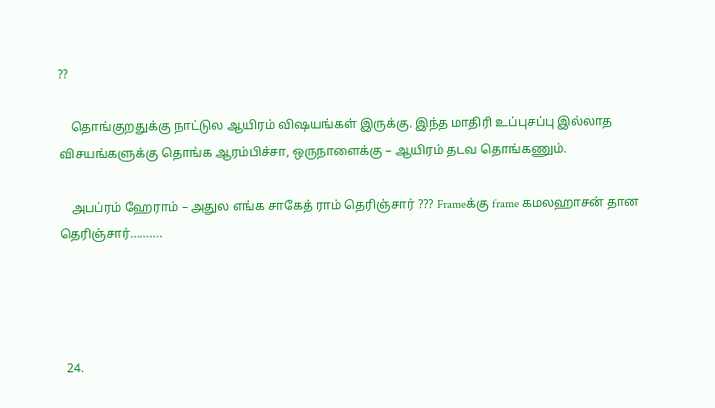??

    தொங்குறதுக்கு நாட்டுல ஆயிரம் விஷயங்கள் இருக்கு. இந்த மாதிரி உப்புசப்பு இல்லாத விசயங்களுக்கு தொங்க ஆரம்பிச்சா, ஒருநாளைக்கு – ஆயிரம் தடவ தொங்கணும்.

    அபப்ரம் ஹேராம் – அதுல எங்க சாகேத் ராம் தெரிஞ்சார் ??? Frameக்கு frame கமலஹாசன் தான தெரிஞ்சார்……….




  24.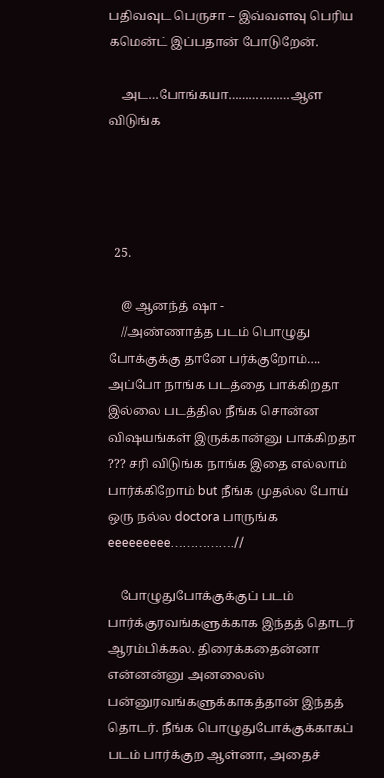பதிவவுட பெருசா – இவ்வளவு பெரிய கமென்ட் இப்பதான் போடுறேன்.

    அட…போங்கயா………………ஆள விடுங்க




  25.

    @ ஆனந்த் ஷா -
    //அண்ணாத்த படம் பொழுது போக்குக்கு தானே பர்க்குறோம்…. அப்போ நாங்க படத்தை பாக்கிறதா இல்லை படத்தில நீங்க சொன்ன விஷயங்கள் இருக்கான்னு பாக்கிறதா ??? சரி விடுங்க நாங்க இதை எல்லாம் பார்க்கிறோம் but நீங்க முதல்ல போய் ஒரு நல்ல doctora பாருங்க eeeeeeeee…………….//

    போழுதுபோக்குக்குப் படம் பார்க்குரவங்களுக்காக இந்தத் தொடர் ஆரம்பிக்கல. திரைக்கதைன்னா என்னன்னு அனலைஸ் பன்னுரவங்களுக்காகத்தான் இந்தத் தொடர். நீங்க பொழுதுபோக்குக்காகப் படம் பார்க்குற ஆள்னா, அதைச்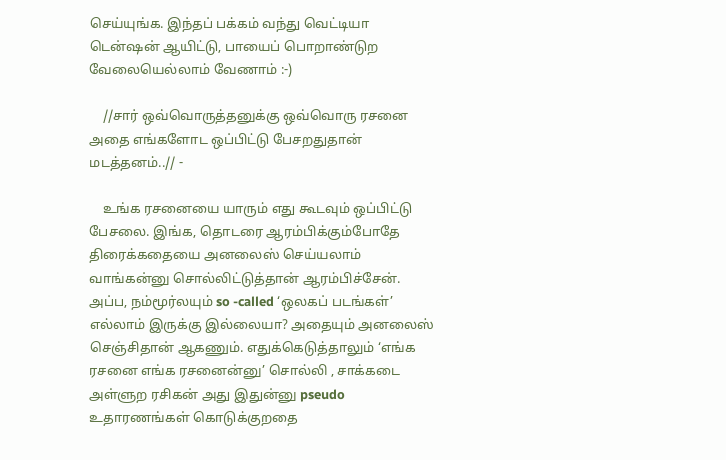செய்யுங்க. இந்தப் பக்கம் வந்து வெட்டியா டென்ஷன் ஆயிட்டு, பாயைப் பொறாண்டுற வேலையெல்லாம் வேணாம் :-)

    //சார் ஒவ்வொருத்தனுக்கு ஒவ்வொரு ரசனை அதை எங்களோட ஒப்பிட்டு பேசறதுதான் மடத்தனம்..// -

    உங்க ரசனையை யாரும் எது கூடவும் ஒப்பிட்டு பேசலை. இங்க, தொடரை ஆரம்பிக்கும்போதே திரைக்கதையை அனலைஸ் செய்யலாம் வாங்கன்னு சொல்லிட்டுத்தான் ஆரம்பிச்சேன். அப்ப, நம்மூர்லயும் so -called ‘ஒலகப் படங்கள்’ எல்லாம் இருக்கு இல்லையா? அதையும் அனலைஸ் செஞ்சிதான் ஆகணும். எதுக்கெடுத்தாலும் ‘எங்க ரசனை எங்க ரசனைன்னு’ சொல்லி , சாக்கடை அள்ளுற ரசிகன் அது இதுன்னு pseudo உதாரணங்கள் கொடுக்குறதை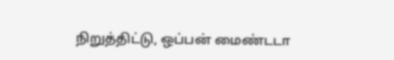நிறுத்திட்டு, ஒப்பன் மைண்டடா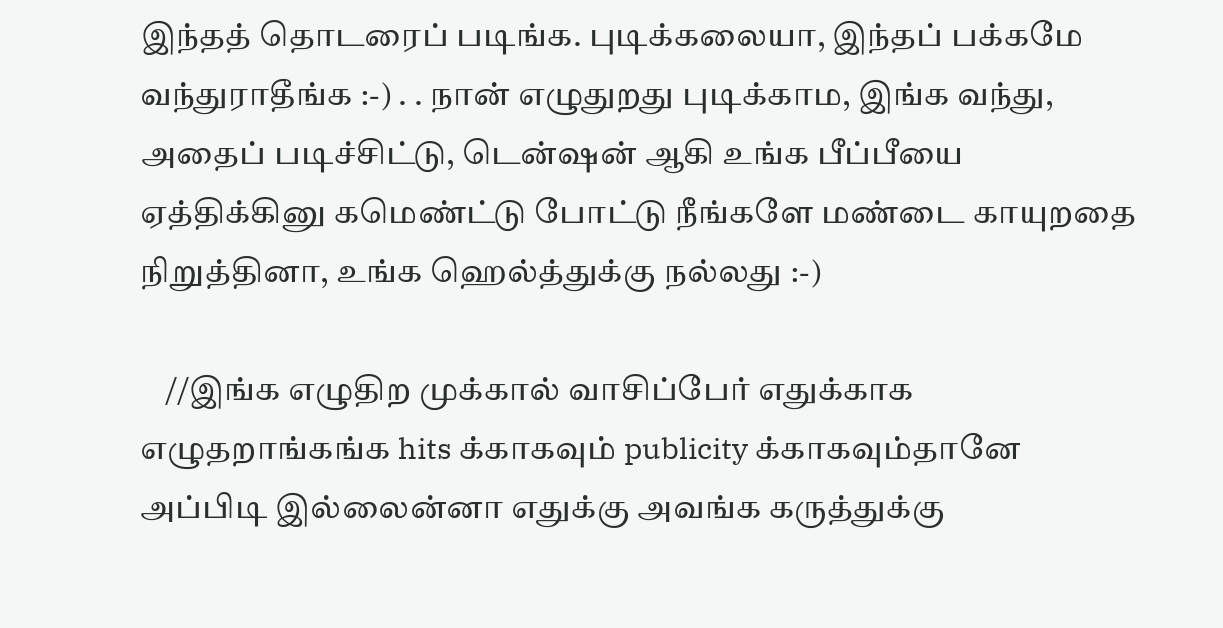இந்தத் தொடரைப் படிங்க. புடிக்கலையா, இந்தப் பக்கமே வந்துராதீங்க :-) . . நான் எழுதுறது புடிக்காம, இங்க வந்து, அதைப் படிச்சிட்டு, டென்ஷன் ஆகி உங்க பீப்பீயை ஏத்திக்கினு கமெண்ட்டு போட்டு நீங்களே மண்டை காயுறதை நிறுத்தினா, உங்க ஹெல்த்துக்கு நல்லது :-)

    //இங்க எழுதிற முக்கால் வாசிப்பேர் எதுக்காக எழுதறாங்கங்க hits க்காகவும் publicity க்காகவும்தானே அப்பிடி இல்லைன்னா எதுக்கு அவங்க கருத்துக்கு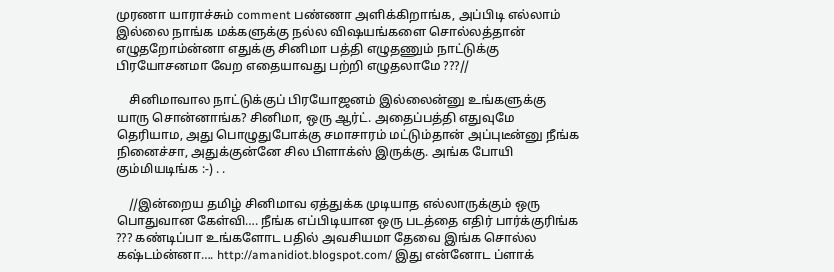முரணா யாராச்சும் comment பண்ணா அளிக்கிறாங்க, அப்பிடி எல்லாம் இல்லை நாங்க மக்களுக்கு நல்ல விஷயங்களை சொல்லத்தான் எழுதறோம்ன்னா எதுக்கு சினிமா பத்தி எழுதணும் நாட்டுக்கு பிரயோசனமா வேற எதையாவது பற்றி எழுதலாமே ???//

    சினிமாவால நாட்டுக்குப் பிரயோஜனம் இல்லைன்னு உங்களுக்கு யாரு சொன்னாங்க? சினிமா, ஒரு ஆர்ட். அதைப்பத்தி எதுவுமே தெரியாம, அது பொழுதுபோக்கு சமாசாரம் மட்டும்தான் அப்புடீன்னு நீங்க நினைச்சா, அதுக்குன்னே சில பிளாக்ஸ் இருக்கு. அங்க போயி கும்மியடிங்க :-) . .

    //இன்றைய தமிழ் சினிமாவ ஏத்துக்க முடியாத எல்லாருக்கும் ஒரு பொதுவான கேள்வி…. நீங்க எப்பிடியான ஒரு படத்தை எதிர் பார்க்குரிங்க ??? கண்டிப்பா உங்களோட பதில் அவசியமா தேவை இங்க சொல்ல கஷ்டம்ன்னா…. http://amanidiot.blogspot.com/ இது என்னோட ப்ளாக்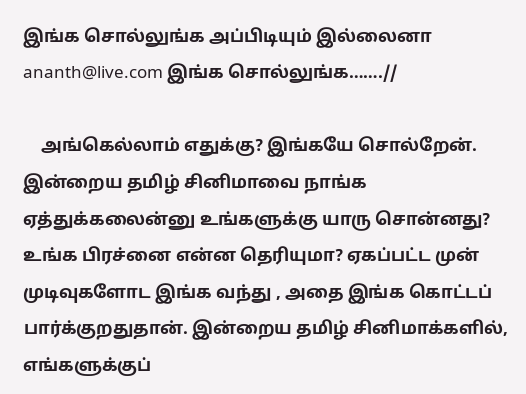இங்க சொல்லுங்க அப்பிடியும் இல்லைனா ananth@live.com இங்க சொல்லுங்க…….//

    அங்கெல்லாம் எதுக்கு? இங்கயே சொல்றேன். இன்றைய தமிழ் சினிமாவை நாங்க ஏத்துக்கலைன்னு உங்களுக்கு யாரு சொன்னது? உங்க பிரச்னை என்ன தெரியுமா? ஏகப்பட்ட முன் முடிவுகளோட இங்க வந்து , அதை இங்க கொட்டப் பார்க்குறதுதான். இன்றைய தமிழ் சினிமாக்களில், எங்களுக்குப்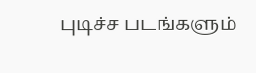புடிச்ச படங்களும்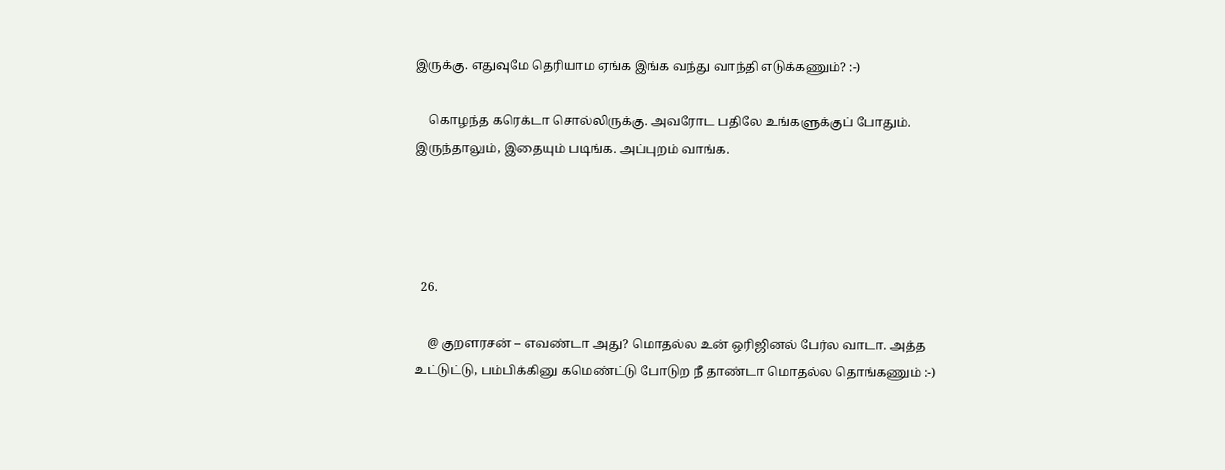இருக்கு. எதுவுமே தெரியாம ஏங்க இங்க வந்து வாந்தி எடுக்கணும்? :-)

    கொழந்த கரெக்டா சொல்லிருக்கு. அவரோட பதிலே உங்களுக்குப் போதும். இருந்தாலும், இதையும் படிங்க. அப்புறம் வாங்க.




  26.

    @ குறளரசன் – எவண்டா அது? மொதல்ல உன் ஒரிஜினல் பேர்ல வாடா. அத்த உட்டுட்டு, பம்பிக்கினு கமெண்ட்டு போடுற நீ தாண்டா மொதல்ல தொங்கணும் :-)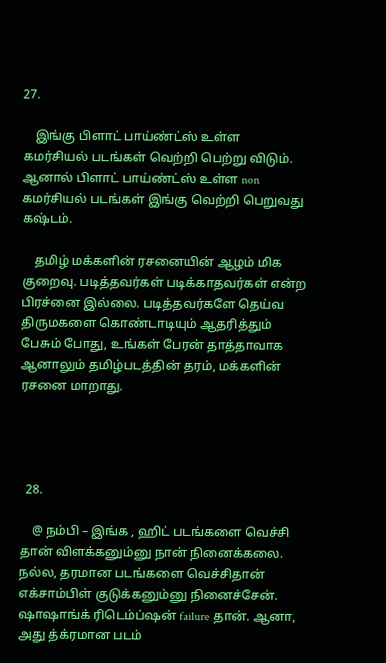27.

    இங்கு பிளாட் பாய்ண்ட்ஸ் உள்ள கமர்சியல் படங்கள் வெற்றி பெற்று விடும். ஆனால் பிளாட் பாய்ண்ட்ஸ் உள்ள non கமர்சியல் படங்கள் இங்கு வெற்றி பெறுவது கஷ்டம்.

    தமிழ் மக்களின் ரசனையின் ஆழம் மிக குறைவு. படித்தவர்கள் படிக்காதவர்கள் என்ற பிரச்னை இல்லை. படித்தவர்களே தெய்வ திருமகளை கொண்டாடியும் ஆதரித்தும் பேசும் போது, உங்கள் பேரன் தாத்தாவாக ஆனாலும் தமிழ்படத்தின் தரம், மக்களின் ரசனை மாறாது.




  28.

    @ நம்பி – இங்க , ஹிட் படங்களை வெச்சி தான் விளக்கனும்னு நான் நினைக்கலை. நல்ல, தரமான படங்களை வெச்சிதான் எக்சாம்பிள் குடுக்கனும்னு நினைச்சேன். ஷாஷாங்க் ரிடெம்ப்ஷன் failure தான். ஆனா, அது த்க்ரமான படம்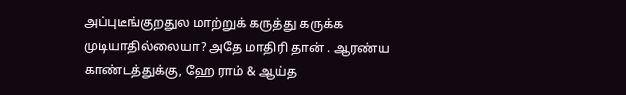அப்புடீங்குறதுல மாற்றுக் கருத்து கருக்க முடியாதில்லையா? அதே மாதிரி தான் . ஆரண்ய காண்டத்துக்கு, ஹே ராம் & ஆய்த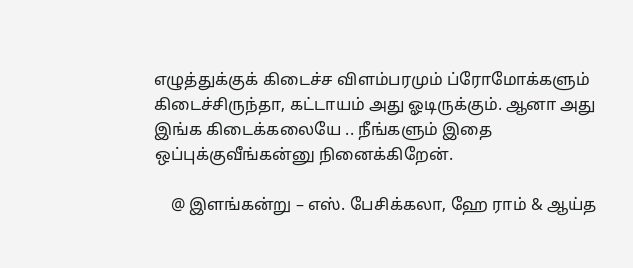எழுத்துக்குக் கிடைச்ச விளம்பரமும் ப்ரோமோக்களும் கிடைச்சிருந்தா, கட்டாயம் அது ஓடிருக்கும். ஆனா அது இங்க கிடைக்கலையே .. நீங்களும் இதை ஒப்புக்குவீங்கன்னு நினைக்கிறேன்.

    @ இளங்கன்று – எஸ். பேசிக்கலா, ஹே ராம் & ஆய்த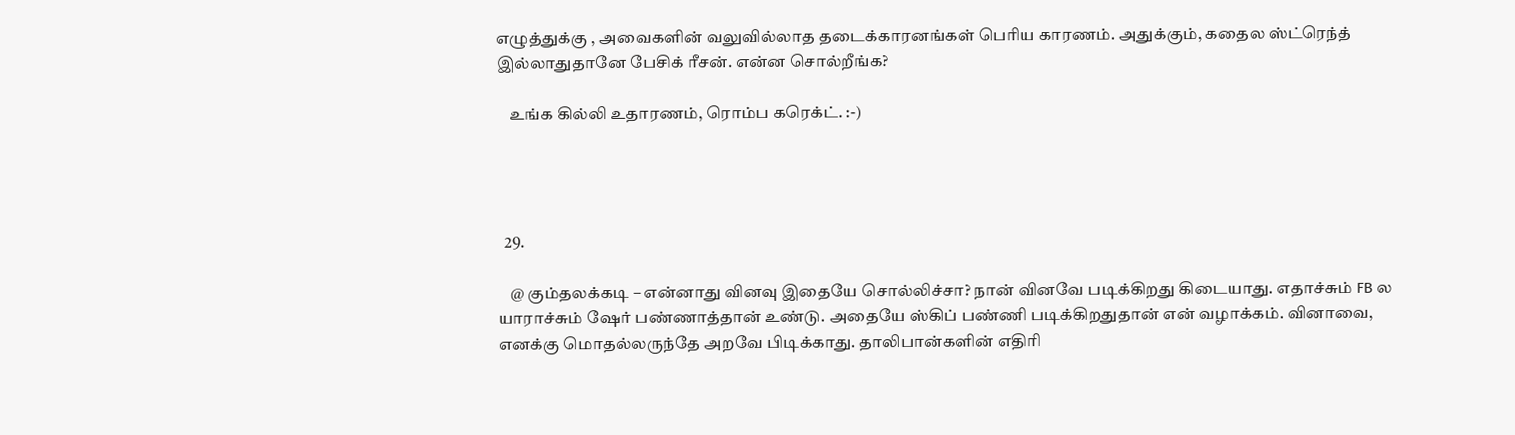எழுத்துக்கு , அவைகளின் வலுவில்லாத தடைக்காரனங்கள் பெரிய காரணம். அதுக்கும், கதைல ஸ்ட்ரெந்த் இல்லாதுதானே பேசிக் ரீசன். என்ன சொல்றீங்க?

    உங்க கில்லி உதாரணம், ரொம்ப கரெக்ட். :-)




  29.

    @ கும்தலக்கடி – என்னாது வினவு இதையே சொல்லிச்சா? நான் வினவே படிக்கிறது கிடையாது. எதாச்சும் FB ல யாராச்சும் ஷேர் பண்ணாத்தான் உண்டு. அதையே ஸ்கிப் பண்ணி படிக்கிறதுதான் என் வழாக்கம். வினாவை, எனக்கு மொதல்லருந்தே அறவே பிடிக்காது. தாலிபான்களின் எதிரி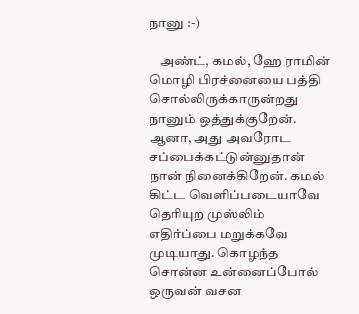நானு :-)

    அண்ட், கமல், ஹே ராமின் மொழி பிரச்னையை பத்தி சொல்லிருக்காருன்றது நானும் ஒத்துக்குறேன். ஆனா, அது அவரோட சப்பைக்கட்டுன்னுதான் நான் நினைக்கிறேன். கமல் கிட்ட வெளிப்படையாவே தெரியுற முஸ்லிம் எதிர்ப்பை மறுக்கவே முடியாது. கொழந்த சொன்ன உன்னைப்போல் ஒருவன் வசன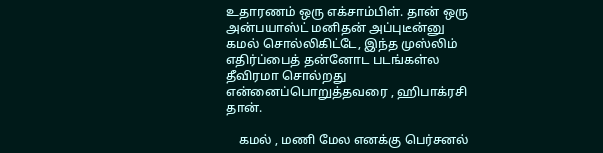உதாரணம் ஒரு எக்சாம்பிள். தான் ஒரு அன்பயாஸ்ட் மனிதன் அப்புடீன்னு கமல் சொல்லிகிட்டே, இந்த முஸ்லிம் எதிர்ப்பைத் தன்னோட படங்கள்ல தீவிரமா சொல்றது என்னைப்பொறுத்தவரை , ஹிபாக்ரசி தான்.

    கமல் , மணி மேல எனக்கு பெர்சனல்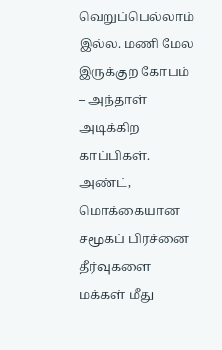வெறுப்பெல்லாம் இல்ல. மணி மேல இருக்குற கோபம் – அந்தாள் அடிக்கிற காப்பிகள். அண்ட், மொக்கையான சமூகப் பிரச்னை தீர்வுகளை மக்கள் மீது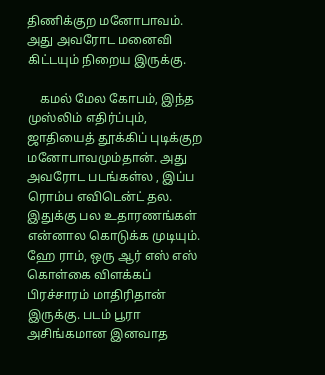திணிக்குற மனோபாவம். அது அவரோட மனைவி கிட்டயும் நிறைய இருக்கு.

    கமல் மேல கோபம், இந்த முஸ்லிம் எதிர்ப்பும், ஜாதியைத் தூக்கிப் புடிக்குற மனோபாவமும்தான். அது அவரோட படங்கள்ல , இப்ப ரொம்ப எவிடென்ட் தல. இதுக்கு பல உதாரணங்கள் என்னால கொடுக்க முடியும். ஹே ராம், ஒரு ஆர் எஸ் எஸ் கொள்கை விளக்கப் பிரச்சாரம் மாதிரிதான் இருக்கு. படம் பூரா அசிங்கமான இனவாத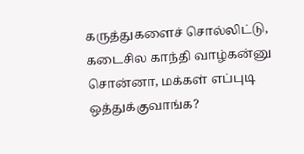கருத்துகளைச் சொல்லிட்டு, கடைசில காந்தி வாழ்கன்னு சொன்னா, மக்கள் எப்புடி ஒத்துக்குவாங்க?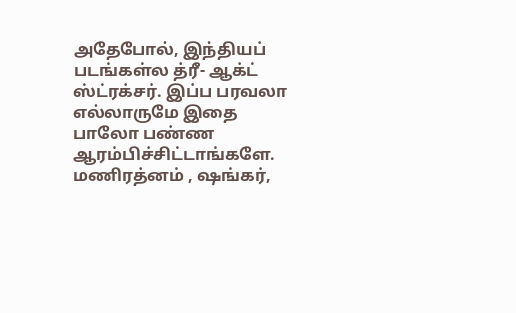அதேபோல், இந்தியப் படங்கள்ல த்ரீ- ஆக்ட் ஸ்ட்ரக்சர். இப்ப பரவலா எல்லாருமே இதை பாலோ பண்ண ஆரம்பிச்சிட்டாங்களே. மணிரத்னம் , ஷங்கர்,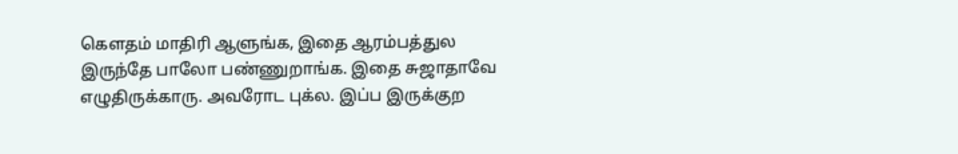கௌதம் மாதிரி ஆளுங்க, இதை ஆரம்பத்துல இருந்தே பாலோ பண்ணுறாங்க. இதை சுஜாதாவே எழுதிருக்காரு. அவரோட புக்ல. இப்ப இருக்குற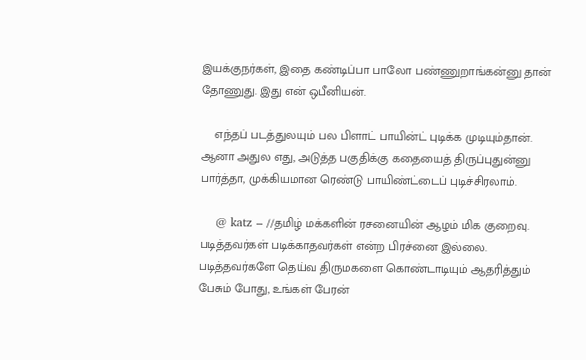இயக்குநர்கள், இதை கண்டிப்பா பாலோ பண்ணுறாங்கன்னு தான் தோணுது. இது என் ஒபீனியன்.

    எந்தப் படத்துலயும் பல பிளாட் பாயின்ட் புடிக்க முடியும்தான். ஆனா அதுல எது, அடுத்த பகுதிக்கு கதையைத் திருப்புதுன்னு பார்த்தா, முக்கியமான ரெண்டு பாயிண்ட்டைப் புடிச்சிரலாம்.

    @ katz – //தமிழ் மக்களின் ரசனையின் ஆழம் மிக குறைவு. படித்தவர்கள் படிக்காதவர்கள் என்ற பிரச்னை இல்லை. படித்தவர்களே தெய்வ திருமகளை கொண்டாடியும் ஆதரித்தும் பேசும் போது, உங்கள் பேரன்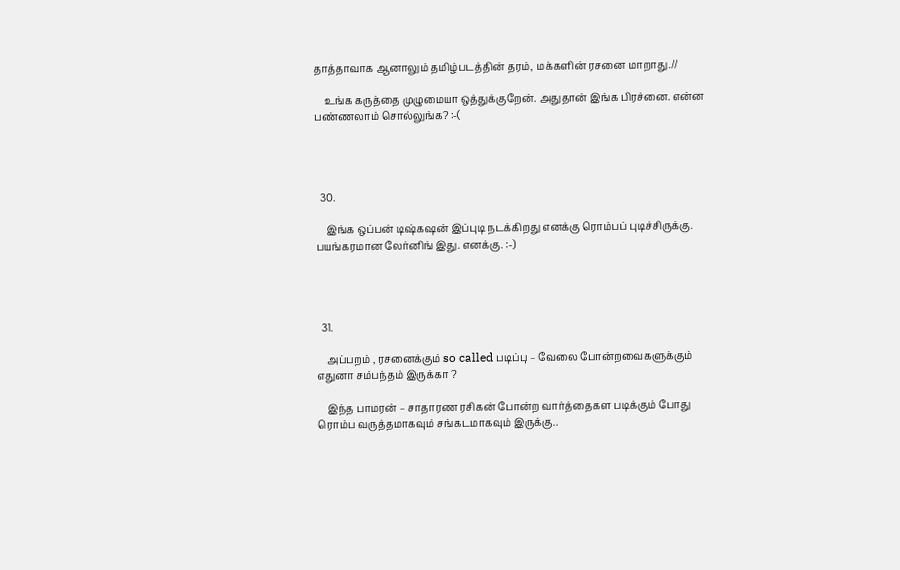தாத்தாவாக ஆனாலும் தமிழ்படத்தின் தரம், மக்களின் ரசனை மாறாது.//

    உங்க கருத்தை முழுமையா ஒத்துக்குறேன். அதுதான் இங்க பிரச்னை. என்ன பண்ணலாம் சொல்லுங்க? :-(




  30.

    இங்க ஒப்பன் டிஷ்கஷன் இப்புடி நடக்கிறது எனக்கு ரொம்பப் புடிச்சிருக்கு. பயங்கரமான லேர்னிங் இது. எனக்கு. :-)




  31.

    அப்பறம் , ரசனைக்கும் so called படிப்பு – வேலை போன்றவைகளுக்கும் எதுனா சம்பந்தம் இருக்கா ?

    இந்த பாமரன் – சாதாரண ரசிகன் போன்ற வார்த்தைகள படிக்கும் போது ரொம்ப வருத்தமாகவும் சங்கடமாகவும் இருக்கு..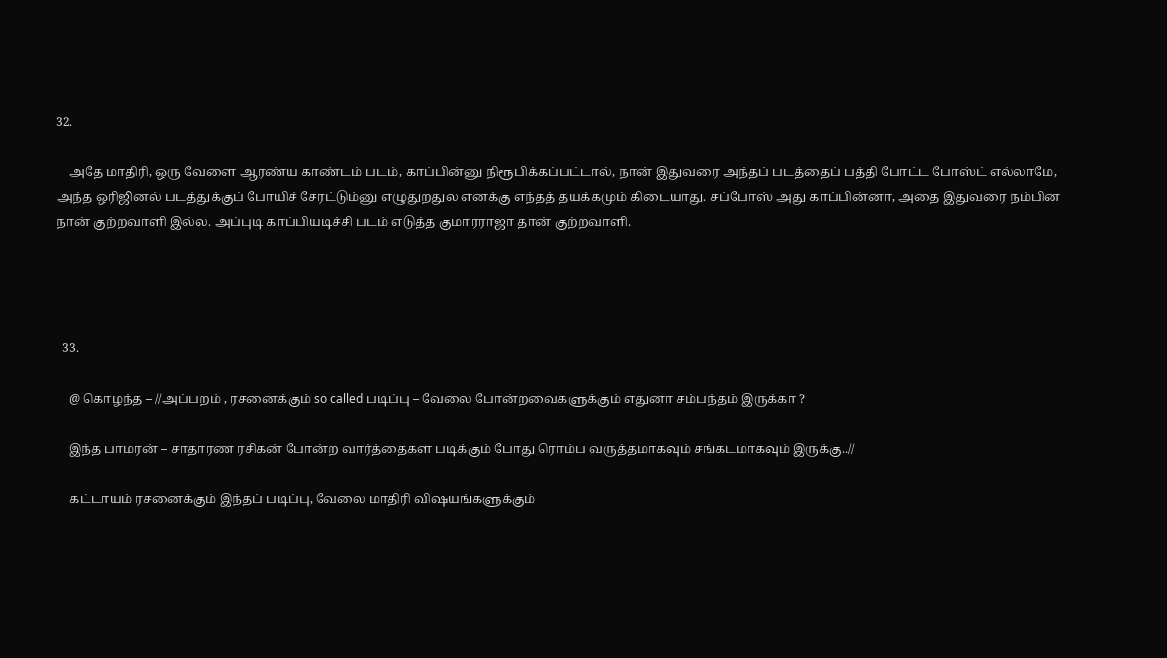32.

    அதே மாதிரி, ஒரு வேளை ஆரண்ய காண்டம் படம், காப்பின்னு நிரூபிக்கப்பட்டால், நான் இதுவரை அந்தப் படத்தைப் பத்தி போட்ட போஸ்ட் எல்லாமே, அந்த ஒரிஜினல் படத்துக்குப் போயிச் சேரட்டும்னு எழுதுறதுல எனக்கு எந்தத் தயக்கமும் கிடையாது. சப்போஸ் அது காப்பின்னா, அதை இதுவரை நம்பின நான் குற்றவாளி இல்ல. அப்புடி காப்பியடிச்சி படம் எடுத்த குமாரராஜா தான் குற்றவாளி.




  33.

    @ கொழந்த – //அப்பறம் , ரசனைக்கும் so called படிப்பு – வேலை போன்றவைகளுக்கும் எதுனா சம்பந்தம் இருக்கா ?

    இந்த பாமரன் – சாதாரண ரசிகன் போன்ற வார்த்தைகள படிக்கும் போது ரொம்ப வருத்தமாகவும் சங்கடமாகவும் இருக்கு..//

    கட்டாயம் ரசனைக்கும் இந்தப் படிப்பு, வேலை மாதிரி விஷயங்களுக்கும்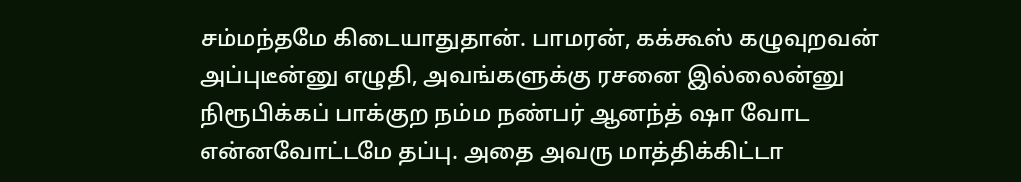சம்மந்தமே கிடையாதுதான். பாமரன், கக்கூஸ் கழுவுறவன் அப்புடீன்னு எழுதி, அவங்களுக்கு ரசனை இல்லைன்னு நிரூபிக்கப் பாக்குற நம்ம நண்பர் ஆனந்த் ஷா வோட என்னவோட்டமே தப்பு. அதை அவரு மாத்திக்கிட்டா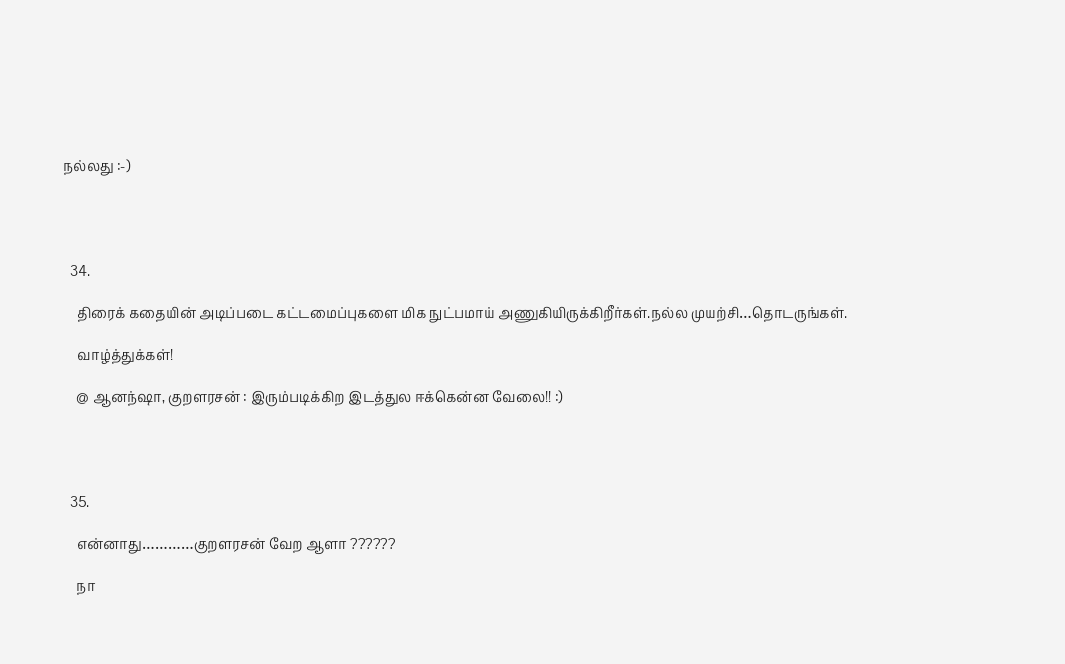நல்லது :-)




  34.

    திரைக் கதையின் அடிப்படை கட்டமைப்புகளை மிக நுட்பமாய் அணுகியிருக்கிறீர்கள்.நல்ல முயற்சி…தொடருங்கள்.

    வாழ்த்துக்கள்!

    @ ஆனந்ஷா, குறளரசன் : இரும்படிக்கிற இடத்துல ஈக்கென்ன வேலை!! :)




  35.

    என்னாது…………குறளரசன் வேற ஆளா ??????

    நா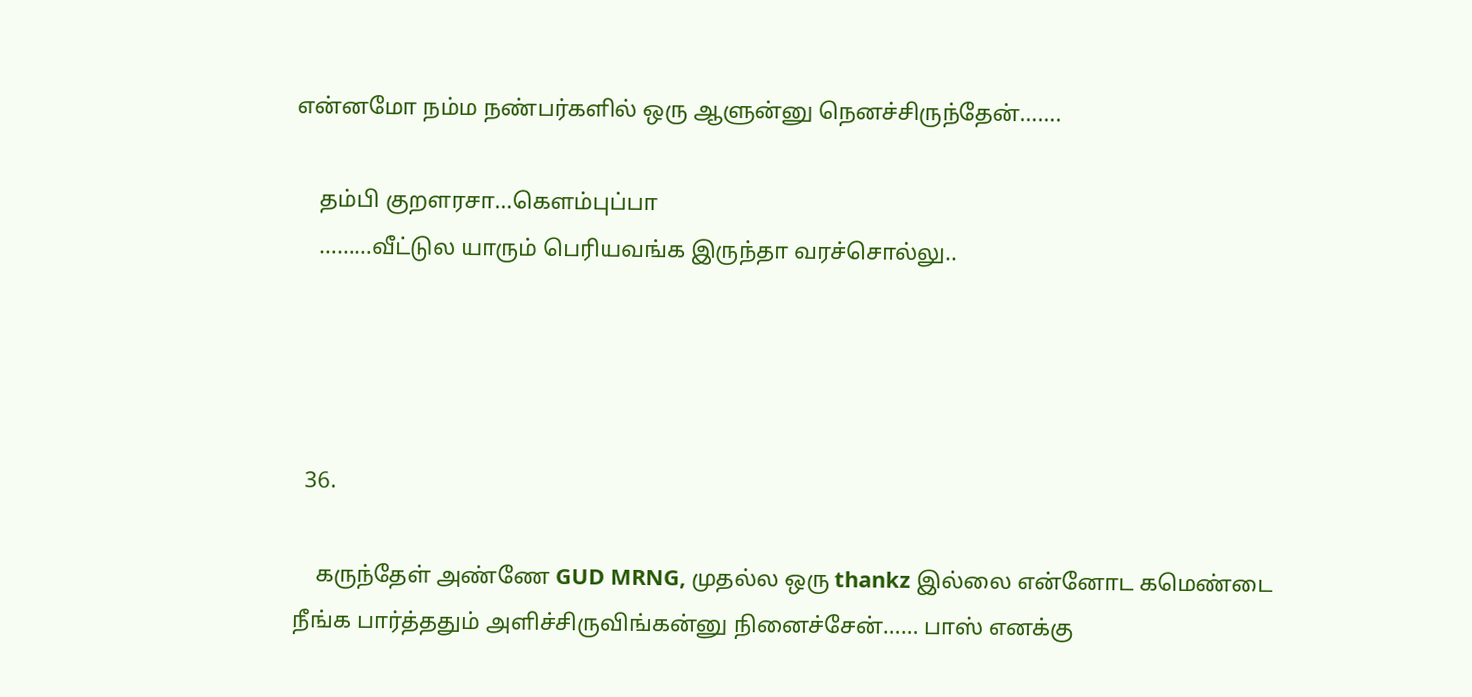என்னமோ நம்ம நண்பர்களில் ஒரு ஆளுன்னு நெனச்சிருந்தேன்…….

    தம்பி குறளரசா…கெளம்புப்பா
    ………வீட்டுல யாரும் பெரியவங்க இருந்தா வரச்சொல்லு..




  36.

    கருந்தேள் அண்ணே GUD MRNG, முதல்ல ஒரு thankz இல்லை என்னோட கமெண்டை நீங்க பார்த்ததும் அளிச்சிருவிங்கன்னு நினைச்சேன்…… பாஸ் எனக்கு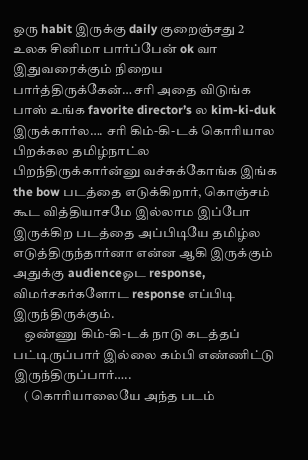ஒரு habit இருக்கு daily குறைஞ்சது 2 உலக சினிமா பார்ப்பேன் ok வா இதுவரைக்கும் நிறைய பார்த்திருக்கேன்… சரி அதை விடுங்க பாஸ் உங்க favorite director’s ல kim-ki-duk இருக்கார்ல…. சரி கிம்-கி-டக் கொரியால பிறக்கல தமிழ்நாட்ல பிறந்திருக்கார்ன்னு வச்சுக்கோங்க இங்க the bow படத்தை எடுக்கிறார், கொஞ்சம் கூட வித்தியாசமே இல்லாம இப்போ இருக்கிற படத்தை அப்பிடியே தமிழ்ல எடுத்திருந்தார்னா என்ன ஆகி இருக்கும் அதுக்கு audienceஓட response, விமர்சகர்களோட response எப்பிடி இருந்திருக்கும்.
    ஒண்ணு கிம்-கி-டக் நாடு கடத்தப் பட்டிருப்பார் இல்லை கம்பி எண்ணிட்டு இருந்திருப்பார்…..
    ( கொரியாலையே அந்த படம்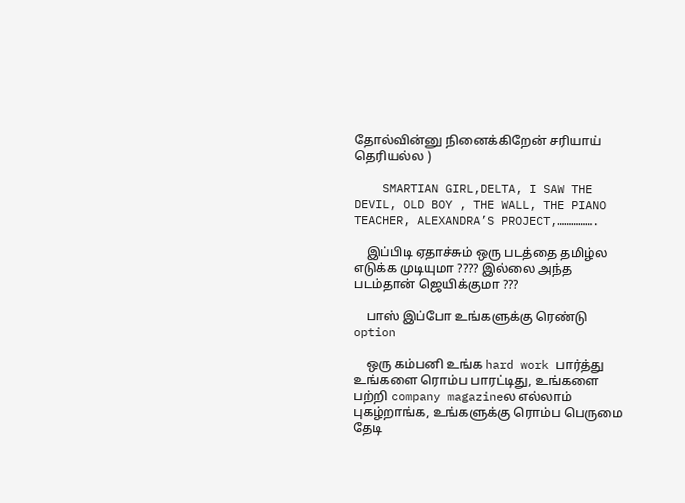தோல்வின்னு நினைக்கிறேன் சரியாய் தெரியல்ல )

    SMARTIAN GIRL,DELTA, I SAW THE DEVIL, OLD BOY , THE WALL, THE PIANO TEACHER, ALEXANDRA’S PROJECT,…………….

    இப்பிடி ஏதாச்சும் ஒரு படத்தை தமிழ்ல எடுக்க முடியுமா ???? இல்லை அந்த படம்தான் ஜெயிக்குமா ???

    பாஸ் இப்போ உங்களுக்கு ரெண்டு option

    ஒரு கம்பனி உங்க hard work பார்த்து உங்களை ரொம்ப பாரட்டிது, உங்களை பற்றி company magazineல எல்லாம் புகழ்றாங்க, உங்களுக்கு ரொம்ப பெருமை தேடி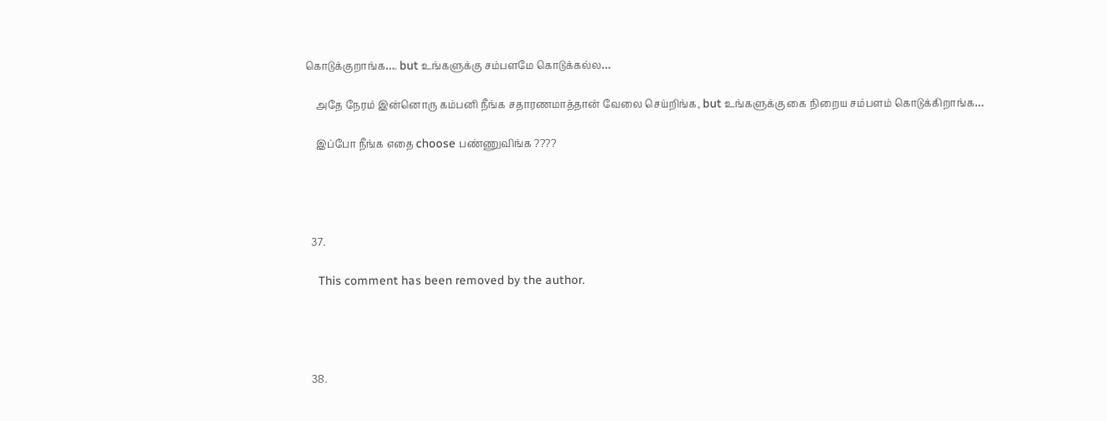கொடுக்குறாங்க…. but உங்களுக்கு சம்பளமே கொடுக்கல்ல…

    அதே நேரம் இன்னொரு கம்பனி நீங்க சதாரணமாத்தான் வேலை செய்றிங்க, but உங்களுக்கு கை நிறைய சம்பளம் கொடுக்கிறாங்க…

    இப்போ நீங்க எதை choose பண்ணுவிங்க ????




  37.

    This comment has been removed by the author.




  38.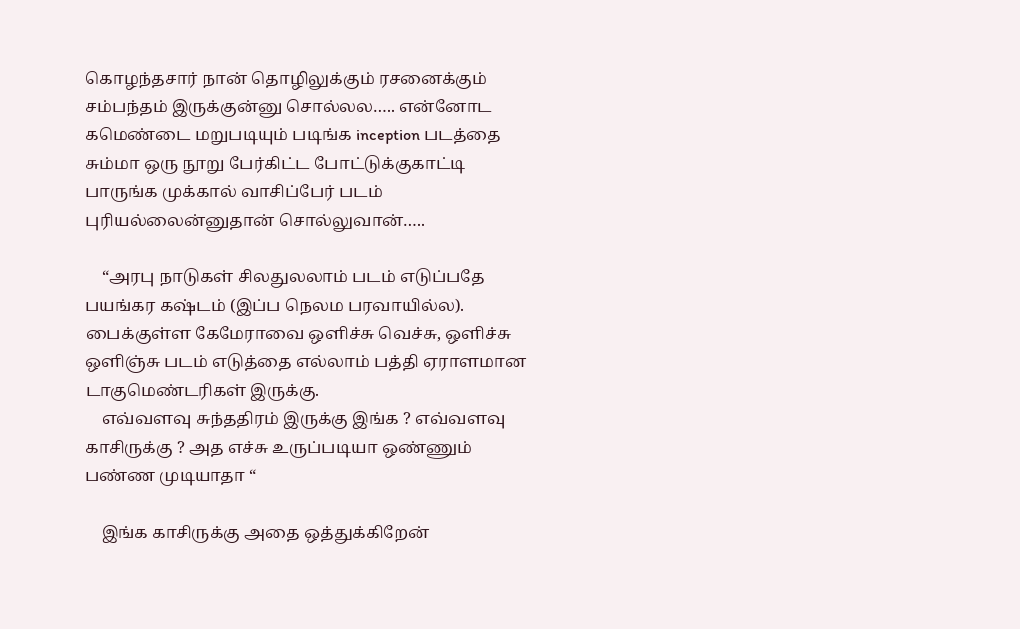கொழந்தசார் நான் தொழிலுக்கும் ரசனைக்கும் சம்பந்தம் இருக்குன்னு சொல்லல….. என்னோட கமெண்டை மறுபடியும் படிங்க inception படத்தை சும்மா ஒரு நூறு பேர்கிட்ட போட்டுக்குகாட்டி பாருங்க முக்கால் வாசிப்பேர் படம் புரியல்லைன்னுதான் சொல்லுவான்…..

    “அரபு நாடுகள் சிலதுலலாம் படம் எடுப்பதே பயங்கர கஷ்டம் (இப்ப நெலம பரவாயில்ல). பைக்குள்ள கேமேராவை ஒளிச்சு வெச்சு, ஒளிச்சு ஒளிஞ்சு படம் எடுத்தை எல்லாம் பத்தி ஏராளமான டாகுமெண்டரிகள் இருக்கு.
    எவ்வளவு சுந்ததிரம் இருக்கு இங்க ? எவ்வளவு காசிருக்கு ? அத எச்சு உருப்படியா ஒண்ணும் பண்ண முடியாதா “

    இங்க காசிருக்கு அதை ஒத்துக்கிறேன்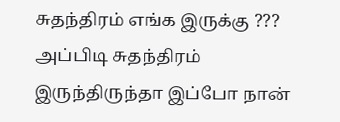சுதந்திரம் எங்க இருக்கு ??? அப்பிடி சுதந்திரம் இருந்திருந்தா இப்போ நான்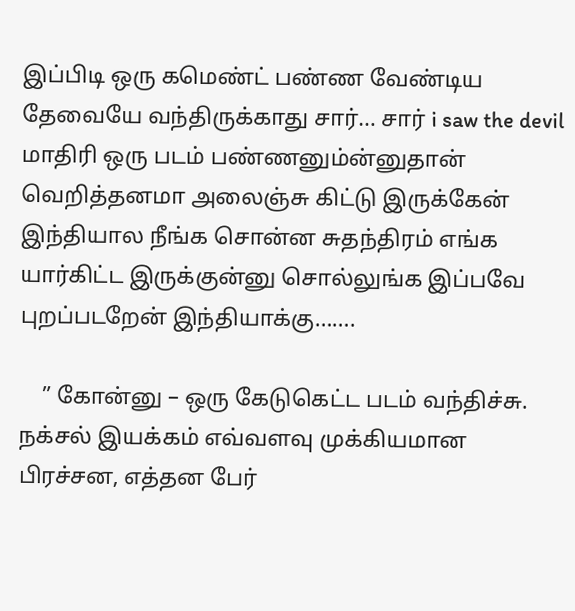இப்பிடி ஒரு கமெண்ட் பண்ண வேண்டிய தேவையே வந்திருக்காது சார்… சார் i saw the devil மாதிரி ஒரு படம் பண்ணனும்ன்னுதான் வெறித்தனமா அலைஞ்சு கிட்டு இருக்கேன் இந்தியால நீங்க சொன்ன சுதந்திரம் எங்க யார்கிட்ட இருக்குன்னு சொல்லுங்க இப்பவே புறப்படறேன் இந்தியாக்கு…….

    ” கோன்னு – ஒரு கேடுகெட்ட படம் வந்திச்சு. நக்சல் இயக்கம் எவ்வளவு முக்கியமான பிரச்சன, எத்தன பேர்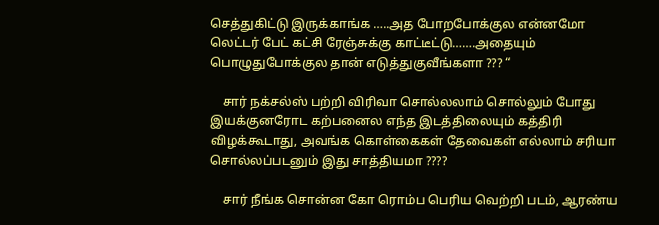செத்துகிட்டு இருக்காங்க …..அத போறபோக்குல என்னமோ லெட்டர் பேட் கட்சி ரேஞ்சுக்கு காட்டீட்டு…….அதையும் பொழுதுபோக்குல தான் எடுத்துகுவீங்களா ??? “

    சார் நக்சல்ஸ் பற்றி விரிவா சொல்லலாம் சொல்லும் போது இயக்குனரோட கற்பனைல எந்த இடத்திலையும் கத்திரி விழக்கூடாது, அவங்க கொள்கைகள் தேவைகள் எல்லாம் சரியா சொல்லப்படனும் இது சாத்தியமா ????

    சார் நீங்க சொன்ன கோ ரொம்ப பெரிய வெற்றி படம், ஆரண்ய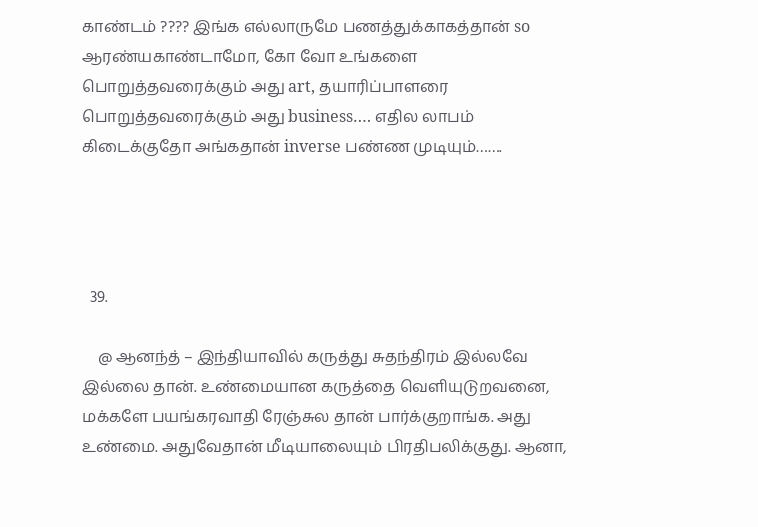காண்டம் ???? இங்க எல்லாருமே பணத்துக்காகத்தான் so ஆரண்யகாண்டாமோ, கோ வோ உங்களை பொறுத்தவரைக்கும் அது art, தயாரிப்பாளரை பொறுத்தவரைக்கும் அது business…. எதில லாபம் கிடைக்குதோ அங்கதான் inverse பண்ண முடியும்…….




  39.

    @ ஆனந்த் – இந்தியாவில் கருத்து சுதந்திரம் இல்லவே இல்லை தான். உண்மையான கருத்தை வெளியுடுறவனை, மக்களே பயங்கரவாதி ரேஞ்சுல தான் பார்க்குறாங்க. அது உண்மை. அதுவேதான் மீடியாலையும் பிரதிபலிக்குது. ஆனா,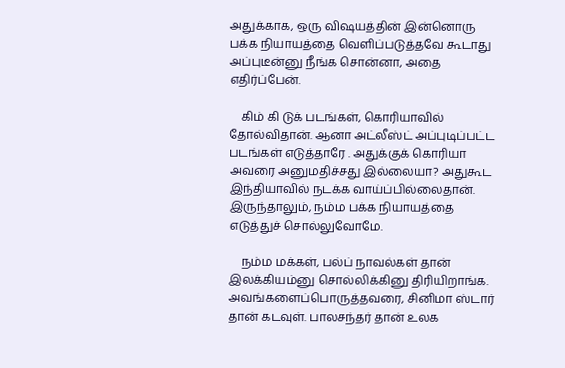அதுக்காக, ஒரு விஷயத்தின் இன்னொரு பக்க நியாயத்தை வெளிப்படுத்தவே கூடாது அப்புடீன்னு நீங்க சொன்னா, அதை எதிர்ப்பேன்.

    கிம் கி டுக் படங்கள், கொரியாவில் தோல்விதான். ஆனா அட்லீஸ்ட் அப்புடிப்பட்ட படங்கள் எடுத்தாரே . அதுக்குக் கொரியா அவரை அனுமதிச்சது இல்லையா? அதுகூட இந்தியாவில் நடக்க வாய்ப்பில்லைதான். இருந்தாலும், நம்ம பக்க நியாயத்தை எடுத்துச் சொல்லுவோமே.

    நம்ம மக்கள், பல்ப் நாவல்கள் தான் இலக்கியம்னு சொல்லிக்கினு திரியிறாங்க. அவங்களைப்பொருத்தவரை, சினிமா ஸ்டார் தான் கடவுள். பாலசந்தர் தான் உலக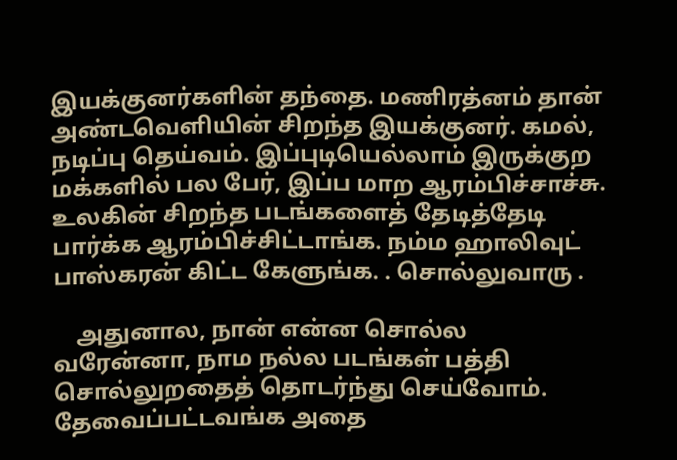இயக்குனர்களின் தந்தை. மணிரத்னம் தான் அண்டவெளியின் சிறந்த இயக்குனர். கமல், நடிப்பு தெய்வம். இப்புடியெல்லாம் இருக்குற மக்களில் பல பேர், இப்ப மாற ஆரம்பிச்சாச்சு. உலகின் சிறந்த படங்களைத் தேடித்தேடி பார்க்க ஆரம்பிச்சிட்டாங்க. நம்ம ஹாலிவுட் பாஸ்கரன் கிட்ட கேளுங்க. . சொல்லுவாரு .

    அதுனால, நான் என்ன சொல்ல வரேன்னா, நாம நல்ல படங்கள் பத்தி சொல்லுறதைத் தொடர்ந்து செய்வோம். தேவைப்பட்டவங்க அதை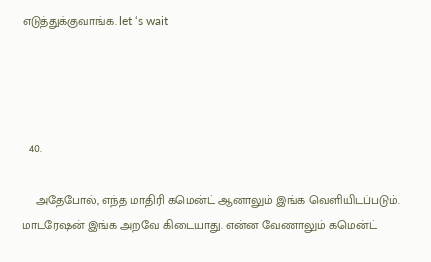எடுத்துக்குவாங்க. let ‘s wait




  40.

    அதேபோல், எந்த மாதிரி கமென்ட் ஆனாலும் இங்க வெளியிடப்படும். மாடரேஷன் இங்க அறவே கிடையாது. என்ன வேணாலும் கமென்ட்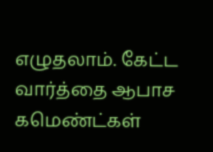எழுதலாம். கேட்ட வார்த்தை ஆபாச கமெண்ட்கள்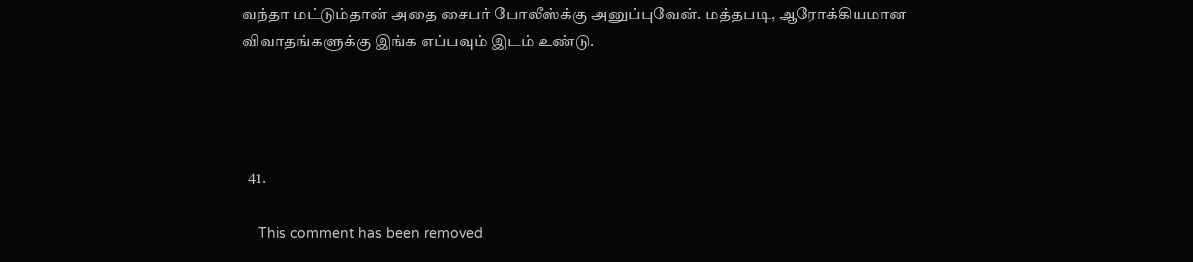வந்தா மட்டும்தான் அதை சைபர் போலீஸ்க்கு அனுப்புவேன். மத்தபடி, ஆரோக்கியமான விவாதங்களுக்கு இங்க எப்பவும் இடம் உண்டு.




  41.

    This comment has been removed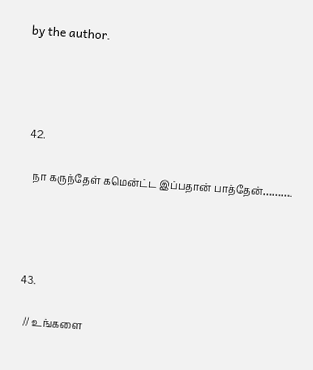by the author.




  42.

    நா கருந்தேள் கமென்ட்ட இப்பதான் பாத்தேன்……….




  43.

    // உங்களை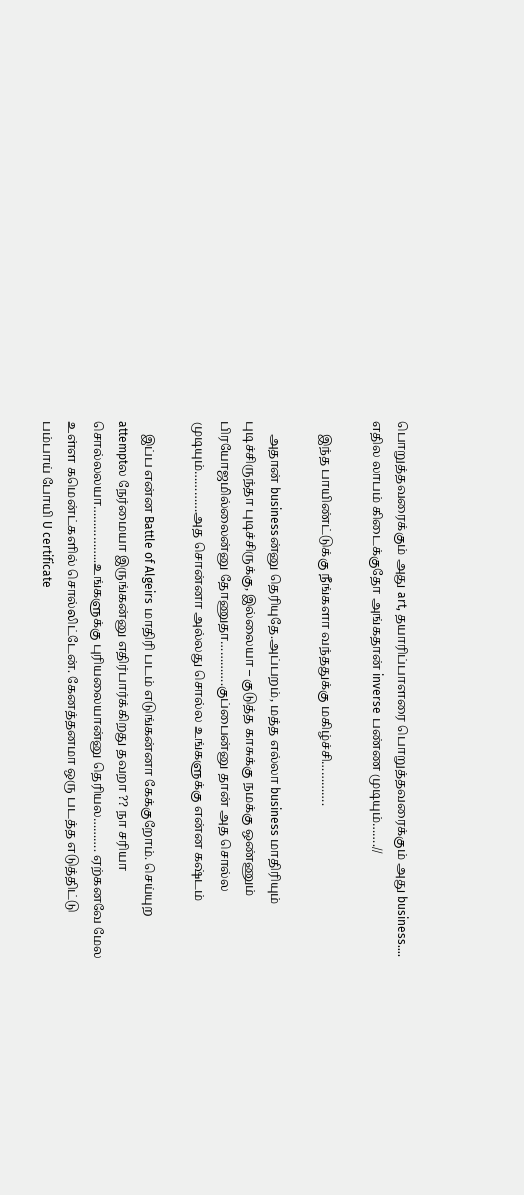பொறுத்தவரைக்கும் அது art, தயாரிப்பாளரை பொறுத்தவரைக்கும் அது business…. எதில லாபம் கிடைக்குதோ அங்கதான் inverse பண்ண முடியும்…….//

    இந்த பாயிண்ட்டுக்கு நீங்களா வந்ததுக்கு மகிழ்ச்சி………….

    அதான் businessன்னு தெரியுதே.அப்பறம், மத்த எல்லா business மாதிரியும் புடிச்சிருந்தா புடிச்சிருக்கு, இல்லையா – குடுத்த காசுக்கு நமக்கு ஒண்ணும் பிரயோஜமில்லைன்னு தோணுதா………….குப்பைன்னு தான் அத சொல்ல முடியும்…………அத சொன்னா அல்லது சொல்ல உங்களுக்கு என்ன கஷ்டம்

    இப்ப என்ன Battle of Algeirs மாதிரி படம் எடுங்கன்னா கேக்குறோம். செய்யுற attemptல நேர்மையா இருங்கன்னு எதிர்பார்க்கிறது தவறா ?? நா சரியா சொல்லலயா……………..உங்களுக்கு புரியலையான்னு தெரியல………. ஏற்கனவே மேல உள்ள கமென்ட்களில் சொல்லிட்டேன். கேனத்தனமா ஒரு படத்த எடுத்திட்டு பம்பாய் போயி U certificate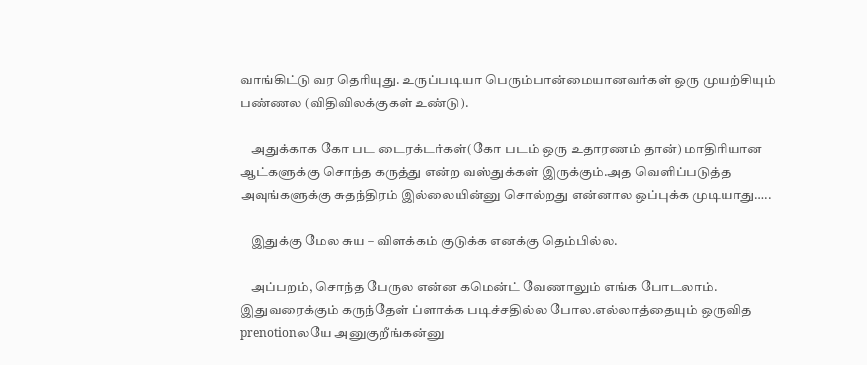வாங்கிட்டு வர தெரியுது. உருப்படியா பெரும்பான்மையானவர்கள் ஒரு முயற்சியும் பண்ணல (விதிவிலக்குகள் உண்டு).

    அதுக்காக கோ பட டைரக்டர்கள்(கோ படம் ஒரு உதாரணம் தான்) மாதிரியான ஆட்களுக்கு சொந்த கருத்து என்ற வஸ்துக்கள் இருக்கும்.அத வெளிப்படுத்த அவுங்களுக்கு சுதந்திரம் இல்லையின்னு சொல்றது என்னால ஒப்புக்க முடியாது…..

    இதுக்கு மேல சுய – விளக்கம் குடுக்க எனக்கு தெம்பில்ல.

    அப்பறம், சொந்த பேருல என்ன கமென்ட் வேணாலும் எங்க போடலாம். இதுவரைக்கும் கருந்தேள் ப்ளாக்க படிச்சதில்ல போல.எல்லாத்தையும் ஒருவித prenotionலயே அனுகுறீங்கன்னு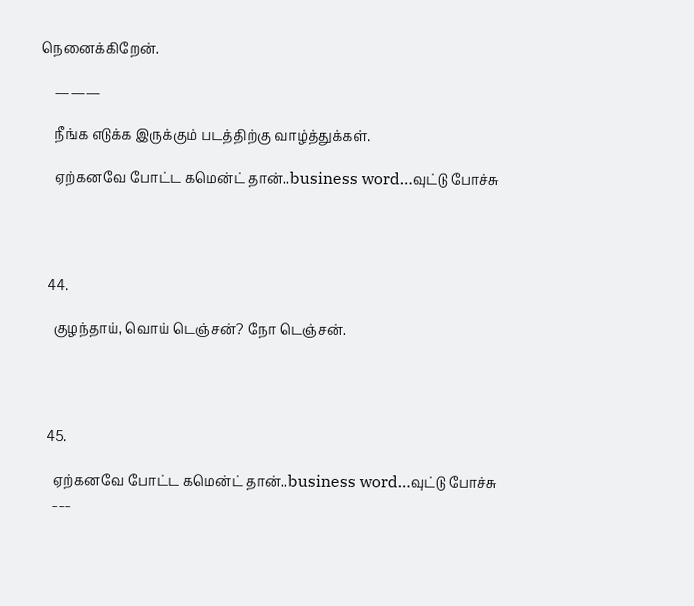நெனைக்கிறேன்.

    ———

    நீங்க எடுக்க இருக்கும் படத்திற்கு வாழ்த்துக்கள்.

    ஏற்கனவே போட்ட கமென்ட் தான்..business word…வுட்டு போச்சு




  44.

    குழந்தாய், வொய் டெஞ்சன்? நோ டெஞ்சன்.




  45.

    ஏற்கனவே போட்ட கமென்ட் தான்..business word…வுட்டு போச்சு
    ___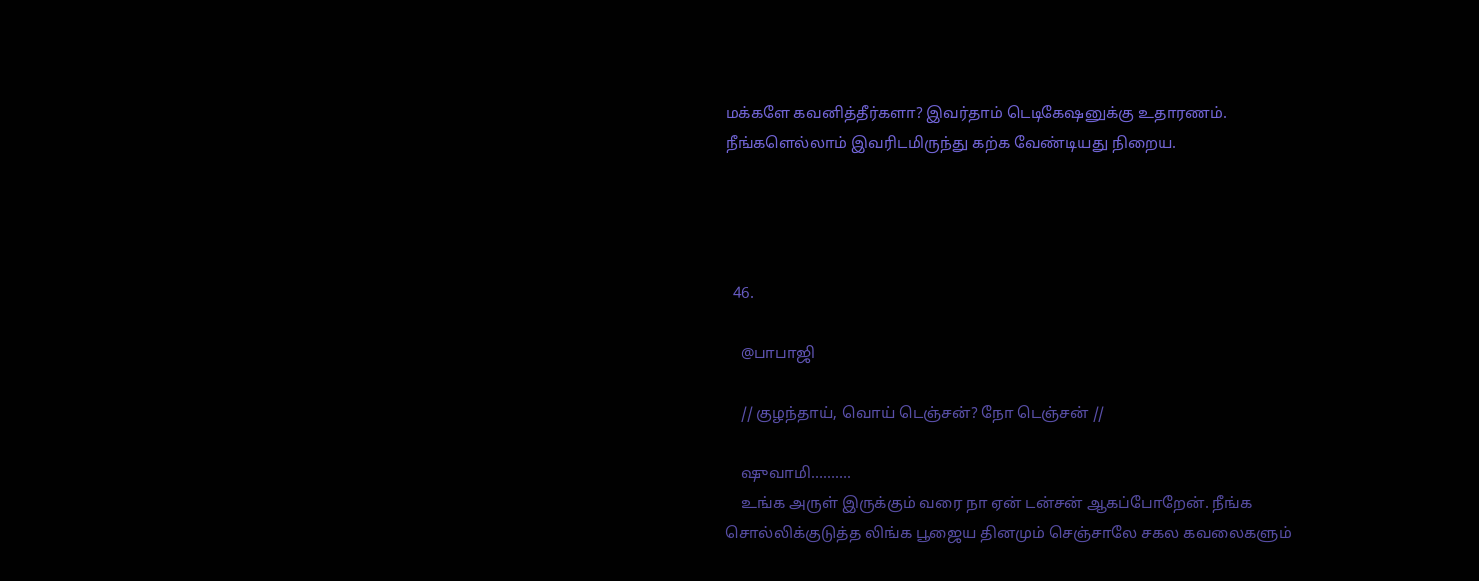மக்களே கவனித்தீர்களா? இவர்தாம் டெடிகேஷனுக்கு உதாரணம். நீங்களெல்லாம் இவரிடமிருந்து கற்க வேண்டியது நிறைய.




  46.

    @பாபாஜி

    // குழந்தாய், வொய் டெஞ்சன்? நோ டெஞ்சன் //

    ஷுவாமி……….
    உங்க அருள் இருக்கும் வரை நா ஏன் டன்சன் ஆகப்போறேன். நீங்க சொல்லிக்குடுத்த லிங்க பூஜைய தினமும் செஞ்சாலே சகல கவலைகளும்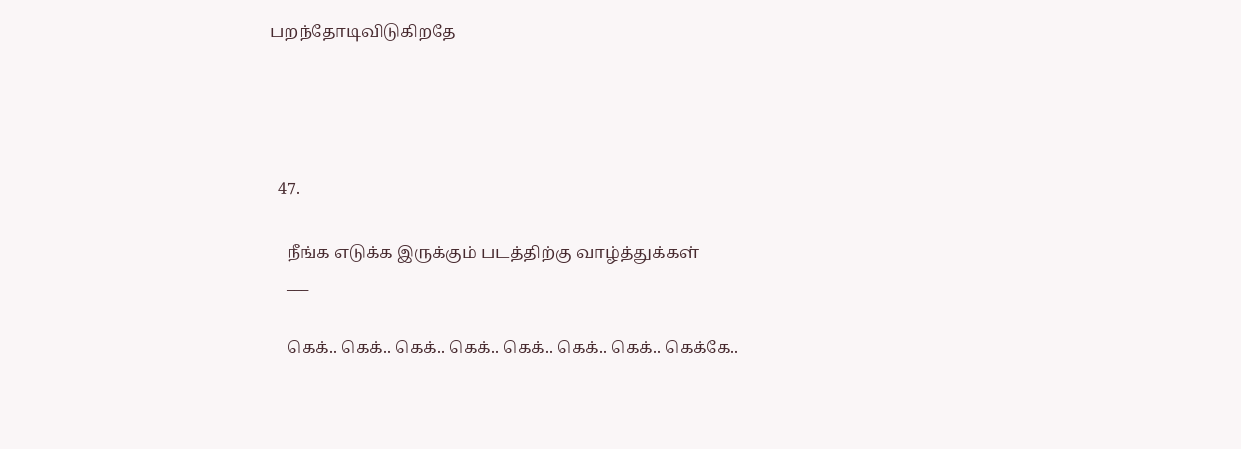பறந்தோடிவிடுகிறதே




  47.

    நீங்க எடுக்க இருக்கும் படத்திற்கு வாழ்த்துக்கள்
    ___

    கெக்.. கெக்.. கெக்.. கெக்.. கெக்.. கெக்.. கெக்.. கெக்கே..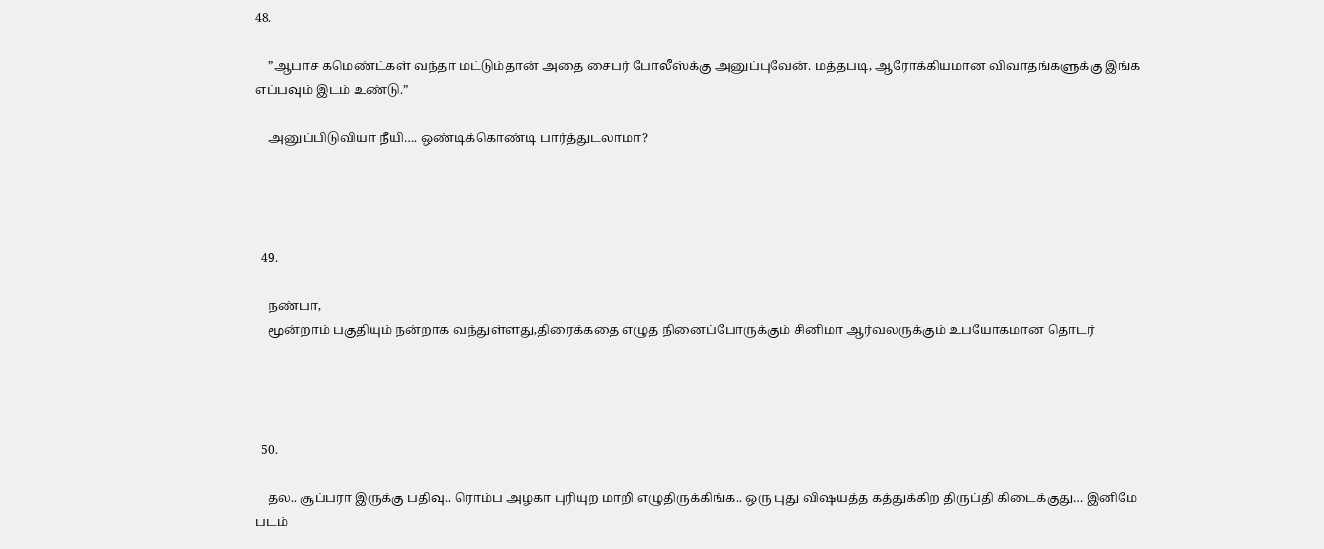48.

    ”ஆபாச கமெண்ட்கள் வந்தா மட்டும்தான் அதை சைபர் போலீஸ்க்கு அனுப்புவேன். மத்தபடி, ஆரோக்கியமான விவாதங்களுக்கு இங்க எப்பவும் இடம் உண்டு.”

    அனுப்பிடுவியா நீயி…. ஒண்டிக்கொண்டி பார்த்துடலாமா?




  49.

    நண்பா,
    மூன்றாம் பகுதியும் நன்றாக வந்துள்ளது,திரைக்கதை எழுத நினைப்போருக்கும் சினிமா ஆர்வலருக்கும் உபயோகமான தொடர்




  50.

    தல.. சூப்பரா இருக்கு பதிவு.. ரொம்ப அழகா புரியுற மாறி எழுதிருக்கிங்க.. ஒரு புது விஷயத்த கத்துக்கிற திருப்தி கிடைக்குது… இனிமே படம்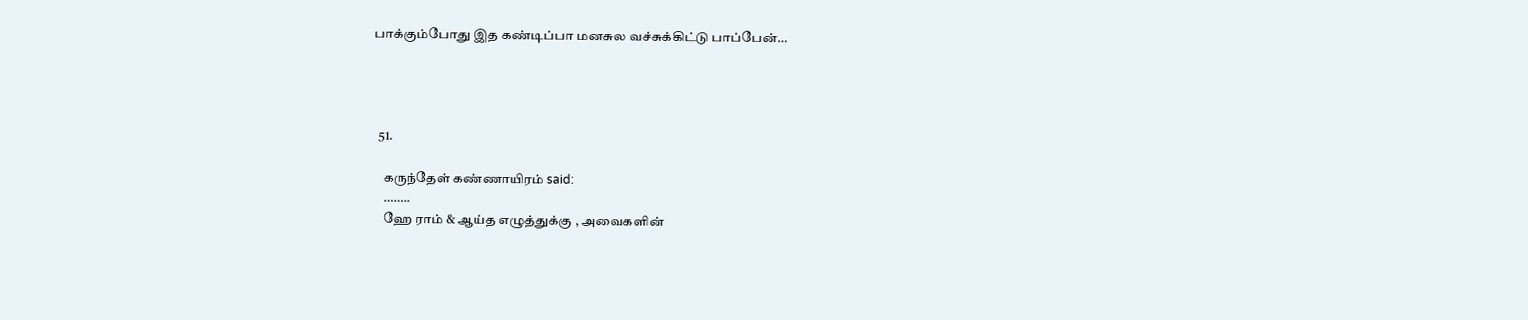பாக்கும்போது இத கண்டிப்பா மனசுல வச்சுக்கிட்டு பாப்பேன்…




  51.

    கருந்தேள் கண்ணாயிரம் said:
    ……..
    ஹே ராம் & ஆய்த எழுத்துக்கு , அவைகளின்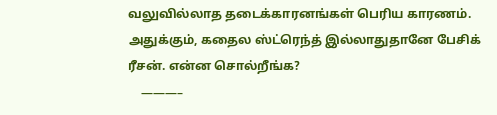வலுவில்லாத தடைக்காரனங்கள் பெரிய காரணம். அதுக்கும், கதைல ஸ்ட்ரெந்த் இல்லாதுதானே பேசிக் ரீசன். என்ன சொல்றீங்க?
    ———–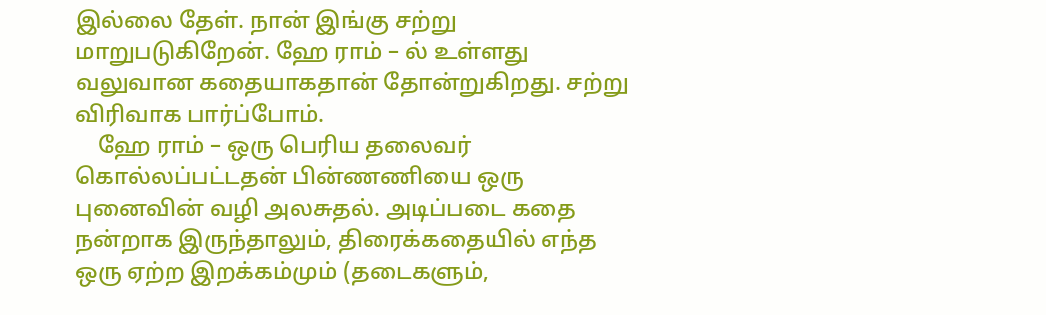இல்லை தேள். நான் இங்கு சற்று மாறுபடுகிறேன். ஹே ராம் – ல் உள்ளது வலுவான கதையாகதான் தோன்றுகிறது. சற்று விரிவாக பார்ப்போம்.
    ஹே ராம் – ஒரு பெரிய தலைவர் கொல்லப்பட்டதன் பின்ணணியை ஒரு புனைவின் வழி அலசுதல். அடிப்படை கதை நன்றாக இருந்தாலும், திரைக்கதையில் எந்த ஒரு ஏற்ற இறக்கம்மும் (தடைகளும்,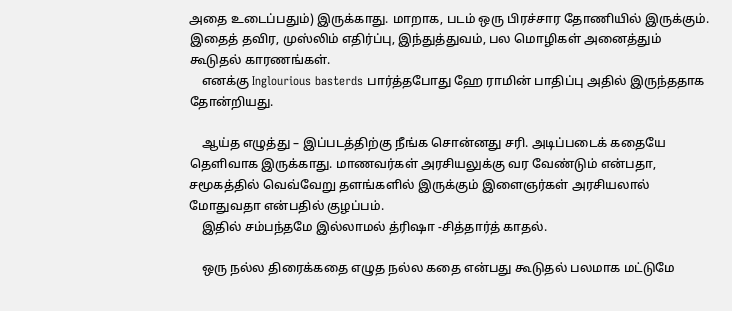அதை உடைப்பதும்) இருக்காது. மாறாக, படம் ஒரு பிரச்சார தோணியில் இருக்கும். இதைத் தவிர, முஸ்லிம் எதிர்ப்பு, இந்துத்துவம், பல மொழிகள் அனைத்தும் கூடுதல் காரணங்கள்.
    எனக்கு Inglourious basterds பார்த்தபோது ஹே ராமின் பாதிப்பு அதில் இருந்ததாக தோன்றியது.

    ஆய்த எழுத்து – இப்படத்திற்கு நீங்க சொன்னது சரி. அடிப்படைக் கதையே தெளிவாக இருக்காது. மாணவர்கள் அரசியலுக்கு வர வேண்டும் என்பதா, சமூகத்தில் வெவ்வேறு தளங்களில் இருக்கும் இளைஞர்கள் அரசியலால் மோதுவதா என்பதில் குழப்பம்.
    இதில் சம்பந்தமே இல்லாமல் த்ரிஷா -சித்தார்த் காதல்.

    ஒரு நல்ல திரைக்கதை எழுத நல்ல கதை என்பது கூடுதல் பலமாக மட்டுமே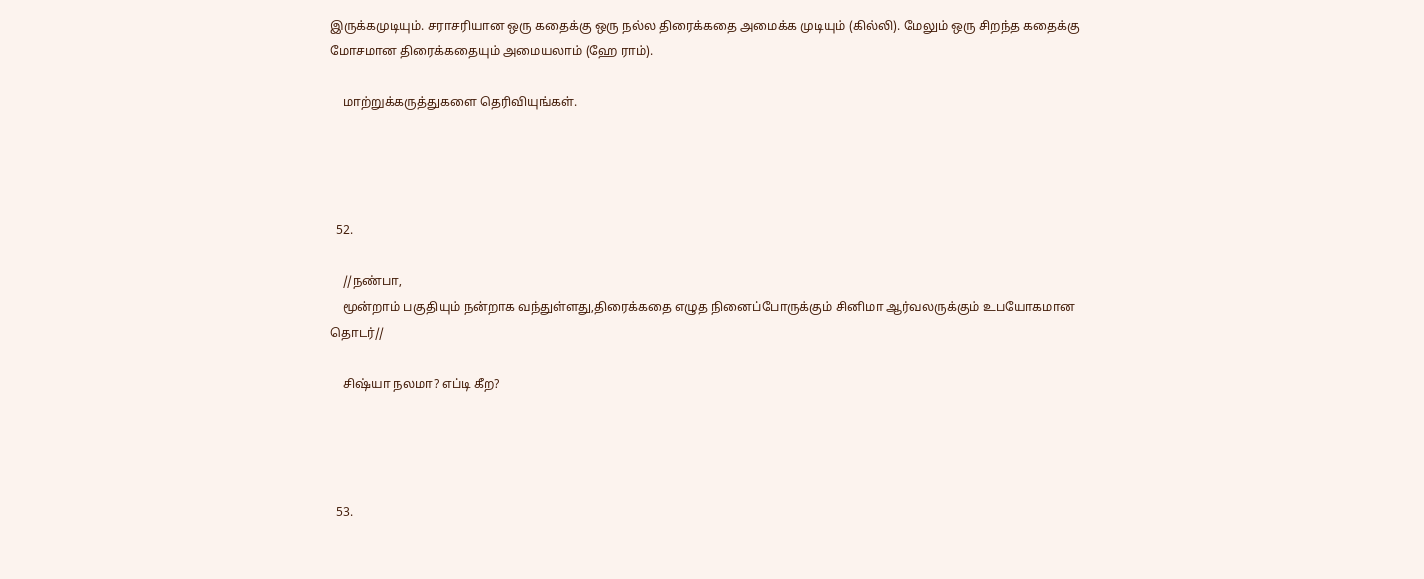இருக்கமுடியும். சராசரியான ஒரு கதைக்கு ஒரு நல்ல திரைக்கதை அமைக்க முடியும் (கில்லி). மேலும் ஒரு சிறந்த கதைக்கு மோசமான திரைக்கதையும் அமையலாம் (ஹே ராம்).

    மாற்றுக்கருத்துகளை தெரிவியுங்கள்.




  52.

    //நண்பா,
    மூன்றாம் பகுதியும் நன்றாக வந்துள்ளது,திரைக்கதை எழுத நினைப்போருக்கும் சினிமா ஆர்வலருக்கும் உபயோகமான தொடர்//

    சிஷ்யா நலமா? எப்டி கீற?




  53.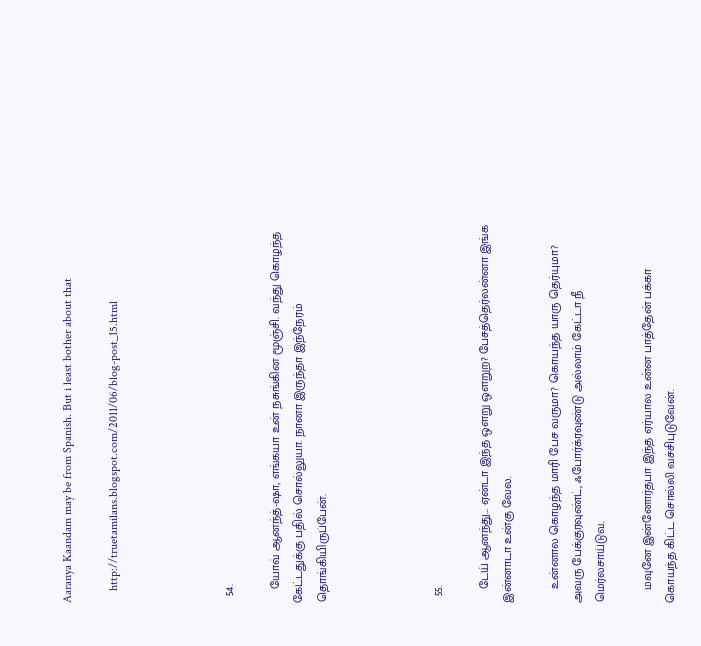Aaranya Kaandam may be from Spanish. But i least bother about that

    http://truetamilans.blogspot.com/2011/06/blog-post_15.html




  54.

    யோவ் ஆனந்த்-ஷா, எங்கயா உன் நசுங்கின மூஞ்சி. வந்து கொழந்த கேட்டதுக்கு பதில் சொல்லுயா. நானா இருந்தா இந்நேரம் தொங்கியிருப்பேன்.




  55.

    டேய் ஆனந்து… ஏன்டா இந்த ஒளறு ஒளறுற? பேசத்தெர்லன்னா இங்க இன்னாடா உன்கு வேல.

    உன்னால கொழந்த மாரி பேச வருமா? கொயந்த யாரு தெர்யுமா? அவரு பேக்குரவுண்ட், ஃபோர்க்ரவுண்டு அல்லாம் கேட்டா நீ மெர்லசாய்டுவ.

    மவுனே இன்னோர்தபா இந்த ஏர்யால உன்ன பாத்தேன் பக்கா கொயந்த கிட்ட சொல்லி வச்சிபுடுவேன்.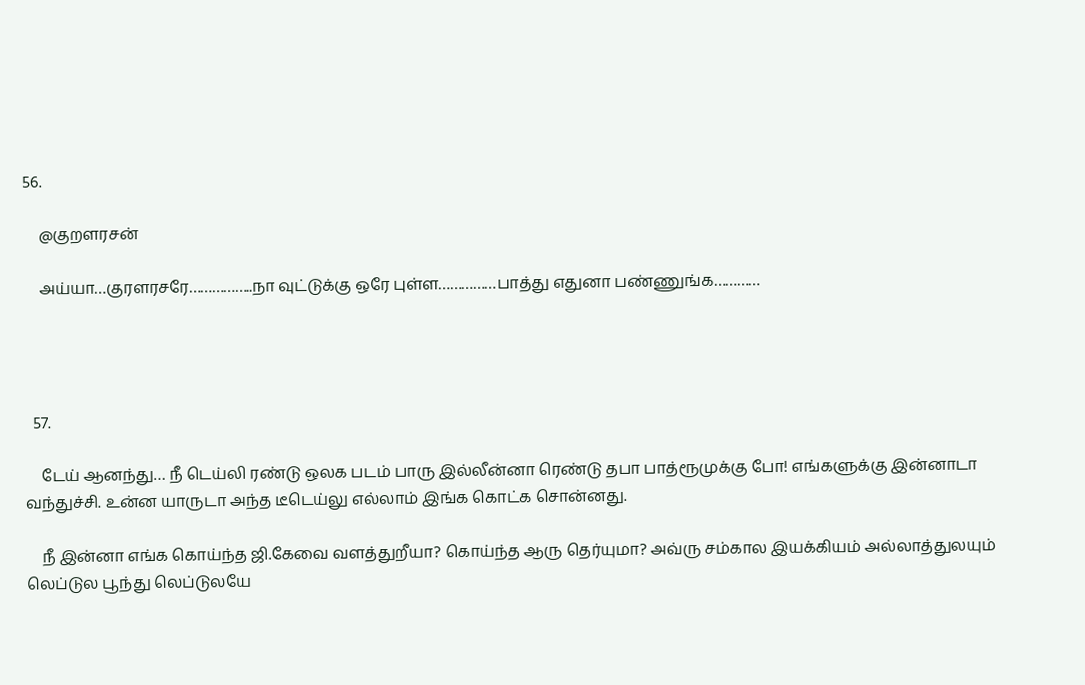56.

    @குறளரசன்

    அய்யா…குரளரசரே……………..நா வுட்டுக்கு ஒரே புள்ள……………பாத்து எதுனா பண்ணுங்க…………




  57.

    டேய் ஆனந்து… நீ டெய்லி ரண்டு ஒலக படம் பாரு இல்லீன்னா ரெண்டு தபா பாத்ரூமுக்கு போ! எங்களுக்கு இன்னாடா வந்துச்சி. உன்ன யாருடா அந்த டீடெய்லு எல்லாம் இங்க கொட்க சொன்னது.

    நீ இன்னா எங்க கொய்ந்த ஜி.கேவை வளத்துறீயா? கொய்ந்த ஆரு தெர்யுமா? அவ்ரு சம்கால இயக்கியம் அல்லாத்துலயும் லெப்டுல பூந்து லெப்டுலயே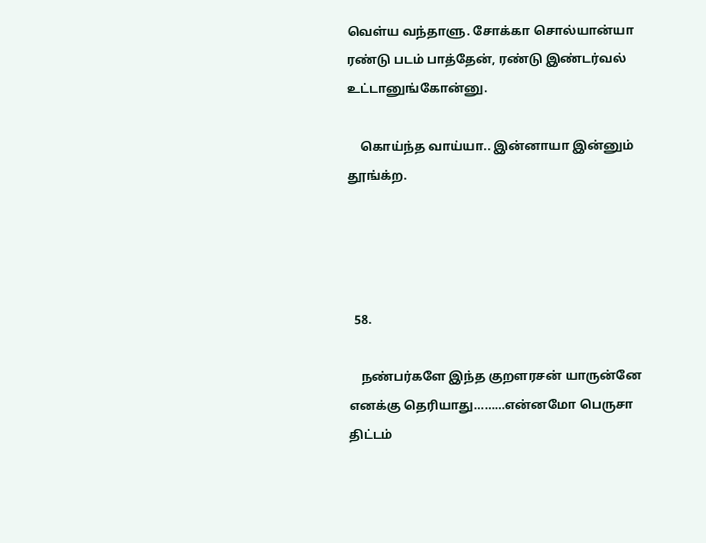வெள்ய வந்தாளு. சோக்கா சொல்யான்யா ரண்டு படம் பாத்தேன், ரண்டு இண்டர்வல் உட்டானுங்கோன்னு.

    கொய்ந்த வாய்யா.. இன்னாயா இன்னும் தூங்க்ற.




  58.

    நண்பர்களே இந்த குறளரசன் யாருன்னே எனக்கு தெரியாது………என்னமோ பெருசா திட்டம்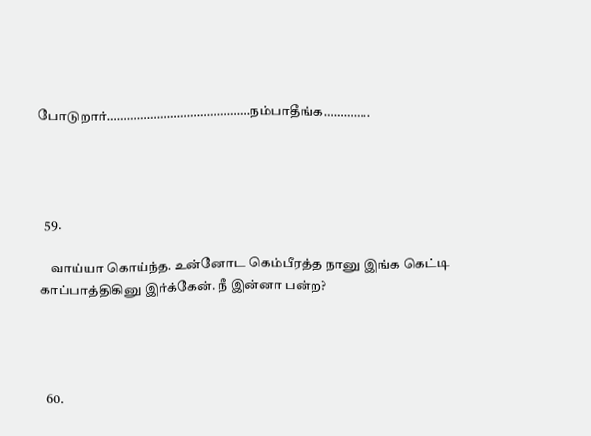போடுறார்…………………………………….நம்பாதீங்க…………..




  59.

    வாய்யா கொய்ந்த. உன்னோட கெம்பீரத்த நானு இங்க கெட்டி காப்பாத்திகினு இர்க்கேன். நீ இன்னா பன்ற?




  60.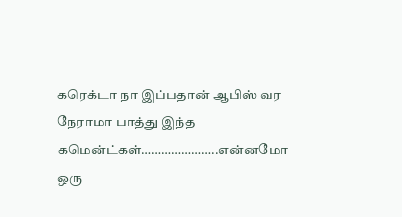கரெக்டா நா இப்பதான் ஆபிஸ் வர நேராமா பாத்து இந்த கமென்ட்கள்…………………..என்னமோ ஒரு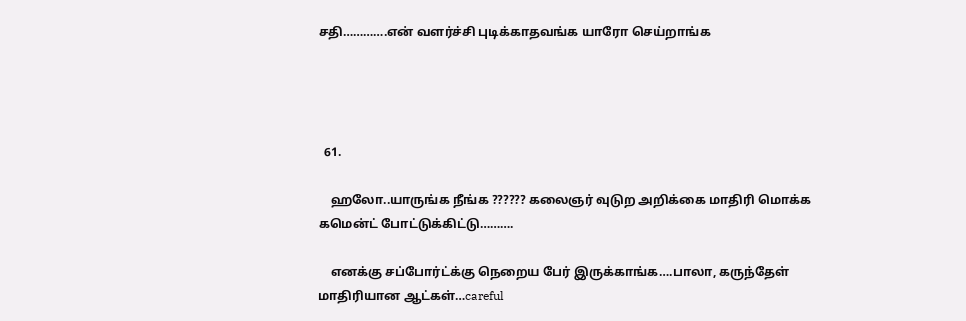சதி………….என் வளர்ச்சி புடிக்காதவங்க யாரோ செய்றாங்க




  61.

    ஹலோ..யாருங்க நீங்க ?????? கலைஞர் வுடுற அறிக்கை மாதிரி மொக்க கமென்ட் போட்டுக்கிட்டு……….

    எனக்கு சப்போர்ட்க்கு நெறைய பேர் இருக்காங்க….பாலா, கருந்தேள் மாதிரியான ஆட்கள்…careful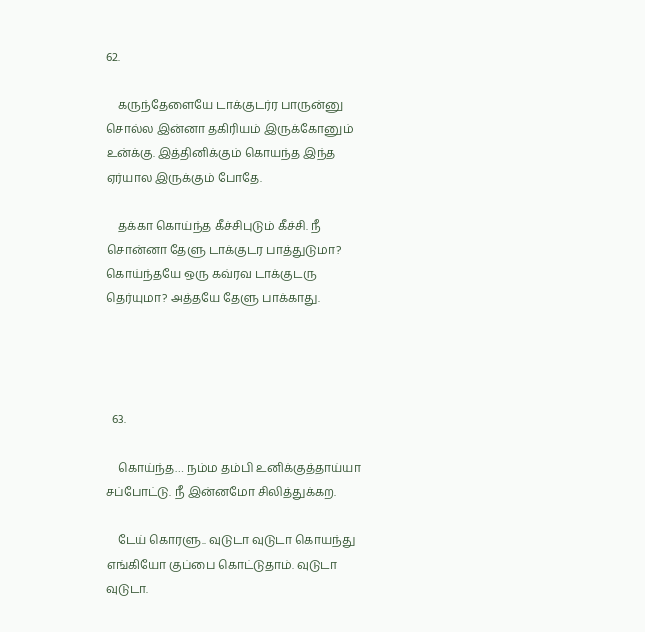62.

    கருந்தேளையே டாக்குடர்ர பாருன்னு சொல்ல இன்னா தகிரியம் இருக்கோனும் உன்க்கு. இத்தினிக்கும் கொயந்த இந்த ஏர்யால இருக்கும் போதே.

    தக்கா கொய்ந்த கீச்சிபுடும் கீச்சி. நீ சொன்னா தேளு டாக்குடர பாத்துடுமா? கொய்ந்தயே ஒரு கவ்ரவ டாக்குடரு தெர்யுமா? அத்தயே தேளு பாக்காது.




  63.

    கொய்ந்த… நம்ம தம்பி உனிக்குத்தாய்யா சப்போட்டு. நீ இன்னமோ சிலித்துக்கற.

    டேய் கொரளு.. வுடுடா வுடுடா கொயந்து எங்கியோ குப்பை கொட்டுதாம். வுடுடா வுடுடா.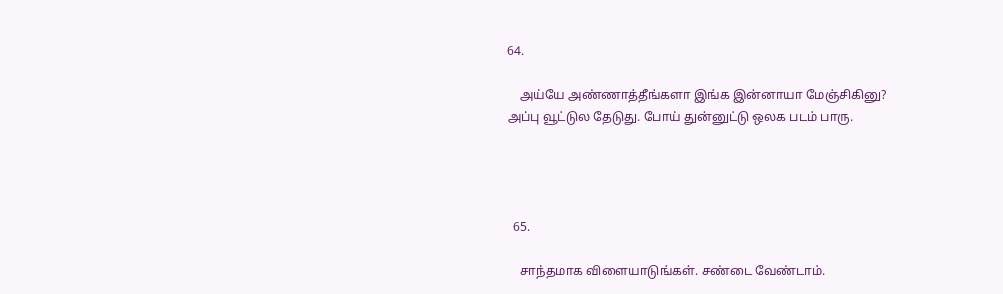64.

    அய்யே அண்ணாத்தீங்களா இங்க இன்னாயா மேஞ்சிகினு? அப்பு வூட்டுல தேடுது. போய் துன்னுட்டு ஒலக படம் பாரு.




  65.

    சாந்தமாக விளையாடுங்கள். சண்டை வேண்டாம்.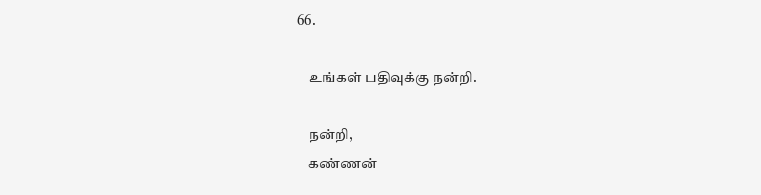66.

    உங்கள் பதிவுக்கு நன்றி.

    நன்றி,
    கண்ணன்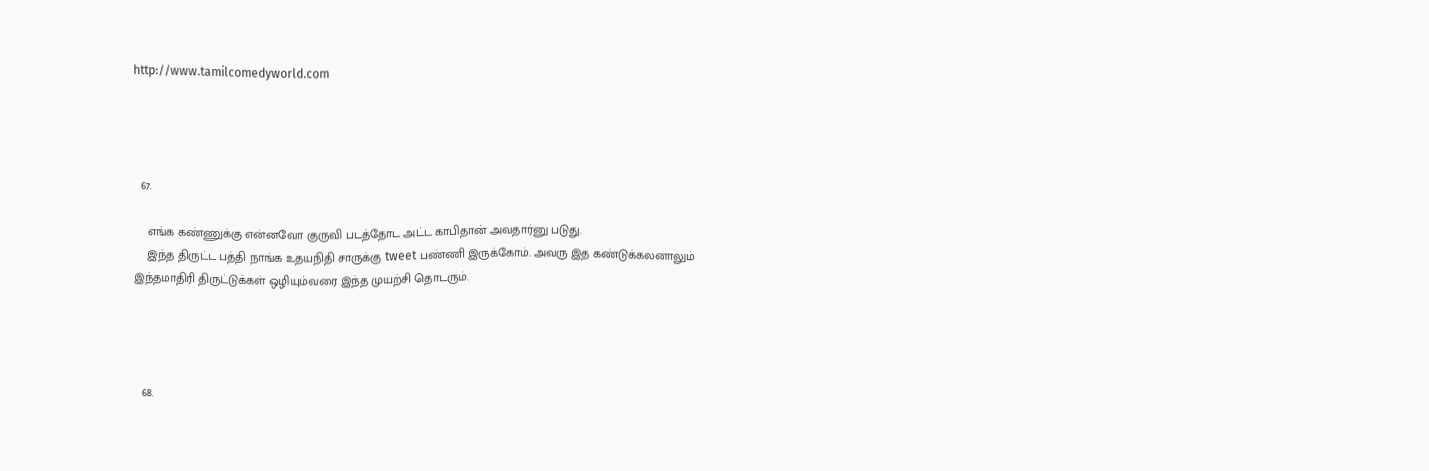http://www.tamilcomedyworld.com




  67.

    எங்க கண்ணுக்கு என்னவோ குருவி படத்தோட அட்ட காபிதான் அவதார்னு படுது.
    இந்த திருட்ட பத்தி நாங்க உதயநிதி சாருக்கு tweet பண்ணி இருக்கோம். அவரு இத கண்டுக்கலனாலும் இந்தமாதிரி திருட்டுக்கள் ஒழியும்வரை இந்த முயற்சி தொடரும்.




  68.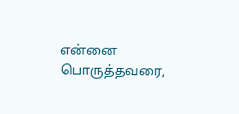என்னை பொருத்தவரை,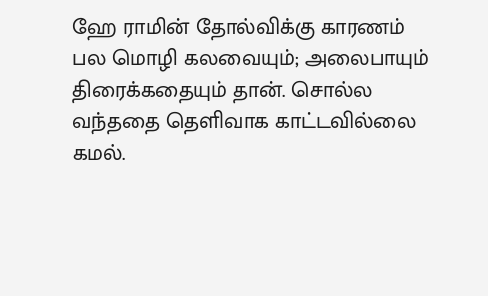ஹே ராமின் தோல்விக்கு காரணம் பல மொழி கலவையும்; அலைபாயும் திரைக்கதையும் தான். சொல்ல வந்ததை தெளிவாக காட்டவில்லை கமல்.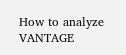How to analyze VANTAGE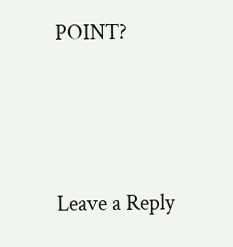POINT?





Leave a Reply